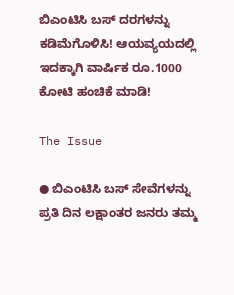ಬಿಎಂಟಿಸಿ ಬಸ್ ದರಗಳನ್ನು ಕಡಿಮೆಗೊಳಿಸಿ! ಆಯವ್ಯಯದಲ್ಲಿ ಇದಕ್ಕಾಗಿ ವಾರ್ಷಿಕ ರೂ.1000 ಕೋಟಿ ಹಂಚಿಕೆ ಮಾಡಿ!

The Issue

● ಬಿಎಂಟಿಸಿ ಬಸ್ ಸೇವೆಗಳನ್ನು ಪ್ರತಿ ದಿನ ಲಕ್ಷಾಂತರ ಜನರು ತಮ್ಮ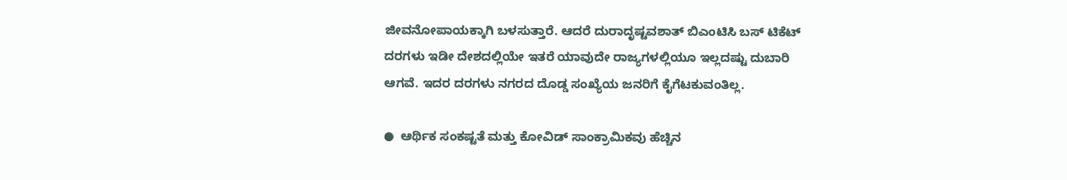ಜೀವನೋಪಾಯಕ್ಕಾಗಿ ಬಳಸುತ್ತಾರೆ. ಆದರೆ ದುರಾದೃಷ್ಟವಶಾತ್ ಬಿಎಂಟಿಸಿ ಬಸ್ ಟಿಕೆಟ್ ದರಗಳು ಇಡೀ ದೇಶದಲ್ಲಿಯೇ ಇತರೆ ಯಾವುದೇ ರಾಜ್ಯಗಳಲ್ಲಿಯೂ ಇಲ್ಲದಷ್ಟು ದುಬಾರಿ ಆಗವೆ. ಇದರ ದರಗಳು ನಗರದ ದೊಡ್ಡ ಸಂಖ್ಯೆಯ ಜನರಿಗೆ ಕೈಗೆಟಕುವಂತಿಲ್ಲ.

●  ಆರ್ಥಿಕ ಸಂಕಷ್ಟತೆ ಮತ್ತು ಕೋವಿಡ್ ಸಾಂಕ್ರಾಮಿಕವು ಹೆಚ್ಚಿನ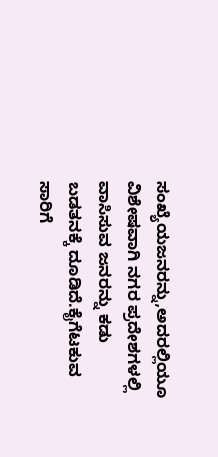ಸಂಖ್ಯೆಯಜನರನ್ನು,ಅದರಲ್ಲಿಯೂ ವಿಶೇಷವಾಗಿ ನಗರ ಪ್ರದೇಶಗಳಲ್ಲಿ ವಾಸಿಸುವ ಜನರನ್ನು ಕಡು ಬಡತನಕ್ಕೆ ದೂಡಿದೆ.ಕೈಗೆಟಕುವ ಸಾರಿಗೆ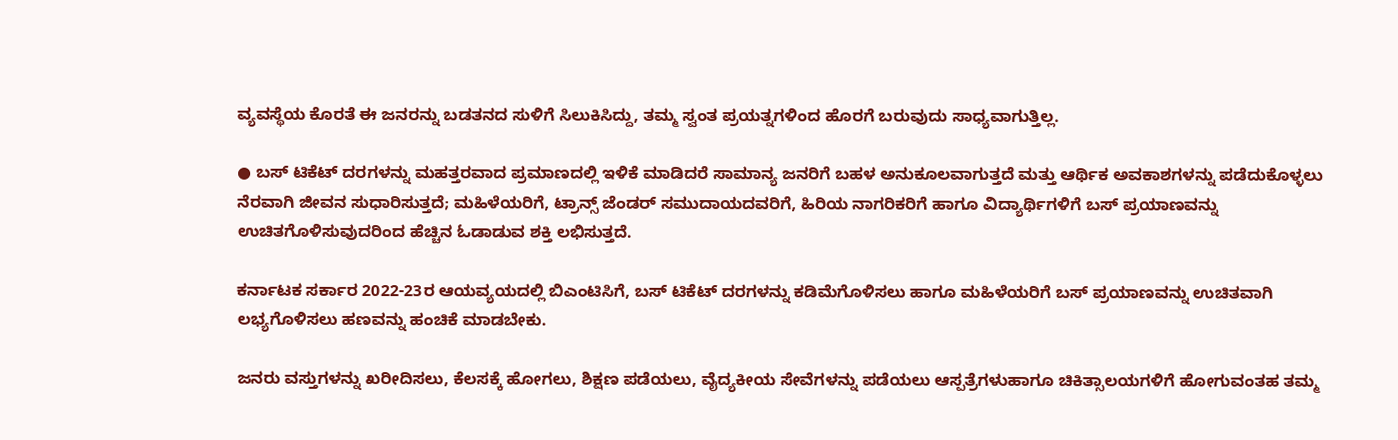ವ್ಯವಸ್ಥೆಯ ಕೊರತೆ ಈ ಜನರನ್ನು ಬಡತನದ ಸುಳಿಗೆ ಸಿಲುಕಿಸಿದ್ದು, ತಮ್ಮ ಸ್ವಂತ ಪ್ರಯತ್ನಗಳಿಂದ ಹೊರಗೆ ಬರುವುದು ಸಾಧ್ಯವಾಗುತ್ತಿಲ್ಲ.

● ಬಸ್ ಟಿಕೆಟ್ ದರಗಳನ್ನು ಮಹತ್ತರವಾದ ಪ್ರಮಾಣದಲ್ಲಿ ಇಳಿಕೆ ಮಾಡಿದರೆ ಸಾಮಾನ್ಯ ಜನರಿಗೆ ಬಹಳ ಅನುಕೂಲವಾಗುತ್ತದೆ ಮತ್ತು ಆರ್ಥಿಕ ಅವಕಾಶಗಳನ್ನು ಪಡೆದುಕೊಳ್ಳಲು ನೆರವಾಗಿ ಜೀವನ ಸುಧಾರಿಸುತ್ತದೆ; ಮಹಿಳೆಯರಿಗೆ, ಟ್ರಾನ್ಸ್ ಜೆಂಡರ್ ಸಮುದಾಯದವರಿಗೆ, ಹಿರಿಯ ನಾಗರಿಕರಿಗೆ ಹಾಗೂ ವಿದ್ಯಾರ್ಥಿಗಳಿಗೆ ಬಸ್ ಪ್ರಯಾಣವನ್ನು ಉಚಿತಗೊಳಿಸುವುದರಿಂದ ಹೆಚ್ಚಿನ ಓಡಾಡುವ ಶಕ್ತಿ ಲಭಿಸುತ್ತದೆ.

ಕರ್ನಾಟಕ ಸರ್ಕಾರ 2022-23ರ ಆಯವ್ಯಯದಲ್ಲಿ ಬಿಎಂಟಿಸಿಗೆ, ಬಸ್ ಟಿಕೆಟ್ ದರಗಳನ್ನು ಕಡಿಮೆಗೊಳಿಸಲು ಹಾಗೂ ಮಹಿಳೆಯರಿಗೆ ಬಸ್ ಪ್ರಯಾಣವನ್ನು ಉಚಿತವಾಗಿ ಲಭ್ಯಗೊಳಿಸಲು ಹಣವನ್ನು ಹಂಚಿಕೆ ಮಾಡಬೇಕು.

ಜನರು ವಸ್ತುಗಳನ್ನು ಖರೀದಿಸಲು, ಕೆಲಸಕ್ಕೆ ಹೋಗಲು, ಶಿಕ್ಷಣ ಪಡೆಯಲು, ವೈದ್ಯಕೀಯ ಸೇವೆಗಳನ್ನು ಪಡೆಯಲು ಆಸ್ಪತ್ರೆಗಳುಹಾಗೂ ಚಿಕಿತ್ಸಾಲಯಗಳಿಗೆ ಹೋಗುವಂತಹ ತಮ್ಮ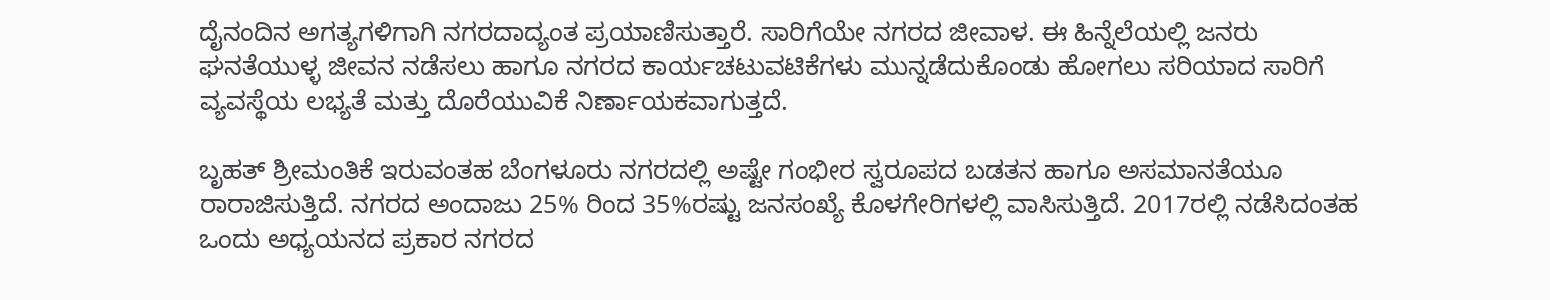ದೈನಂದಿನ ಅಗತ್ಯಗಳಿಗಾಗಿ ನಗರದಾದ್ಯಂತ ಪ್ರಯಾಣಿಸುತ್ತಾರೆ. ಸಾರಿಗೆಯೇ ನಗರದ ಜೀವಾಳ. ಈ ಹಿನ್ನೆಲೆಯಲ್ಲಿ ಜನರು ಘನತೆಯುಳ್ಳ ಜೀವನ ನಡೆಸಲು ಹಾಗೂ ನಗರದ ಕಾರ್ಯಚಟುವಟಿಕೆಗಳು ಮುನ್ನಡೆದುಕೊಂಡು ಹೋಗಲು ಸರಿಯಾದ ಸಾರಿಗೆ ವ್ಯವಸ್ಥೆಯ ಲಭ್ಯತೆ ಮತ್ತು ದೊರೆಯುವಿಕೆ ನಿರ್ಣಾಯಕವಾಗುತ್ತದೆ.

ಬೃಹತ್ ಶ್ರೀಮಂತಿಕೆ ಇರುವಂತಹ ಬೆಂಗಳೂರು ನಗರದಲ್ಲಿ ಅಷ್ಟೇ ಗಂಭೀರ ಸ್ವರೂಪದ ಬಡತನ ಹಾಗೂ ಅಸಮಾನತೆಯೂ ರಾರಾಜಿಸುತ್ತಿದೆ. ನಗರದ ಅಂದಾಜು 25% ರಿಂದ 35%ರಷ್ಟು ಜನಸಂಖ್ಯೆ ಕೊಳಗೇರಿಗಳಲ್ಲಿ ವಾಸಿಸುತ್ತಿದೆ. 2017ರಲ್ಲಿ ನಡೆಸಿದಂತಹ ಒಂದು ಅಧ್ಯಯನದ ಪ್ರಕಾರ ನಗರದ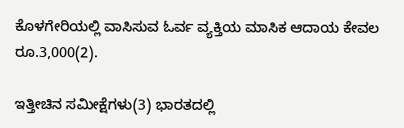ಕೊಳಗೇರಿಯಲ್ಲಿ ವಾಸಿಸುವ ಓರ್ವ ವ್ಯಕ್ತಿಯ ಮಾಸಿಕ ಆದಾಯ ಕೇವಲ ರೂ.3,000(2).

ಇತ್ತೀಚಿನ ಸಮೀಕ್ಷೆಗಳು(3) ಭಾರತದಲ್ಲಿ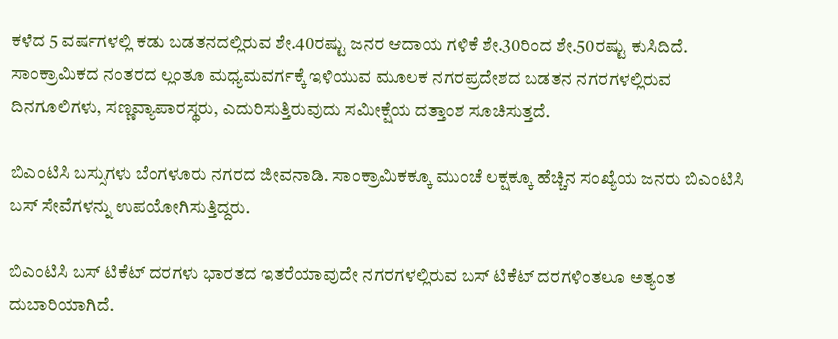ಕಳೆದ 5 ವರ್ಷಗಳಲ್ಲಿ ಕಡು ಬಡತನದಲ್ಲಿರುವ ಶೇ.40ರಷ್ಟು ಜನರ ಆದಾಯ ಗಳಿಕೆ ಶೇ.30ರಿಂದ ಶೇ.50ರಷ್ಟು ಕುಸಿದಿದೆ. ಸಾಂಕ್ರಾಮಿಕದ ನಂತರದ ಲ್ಲಂತೂ ಮಧ್ಯಮವರ್ಗಕ್ಕೆ ಇಳಿಯುವ ಮೂಲಕ ನಗರಪ್ರದೇಶದ ಬಡತನ ನಗರಗಳಲ್ಲಿರುವ ದಿನಗೂಲಿಗಳು, ಸಣ್ಣವ್ಯಾಪಾರಸ್ಥರು, ಎದುರಿಸುತ್ತಿರುವುದು ಸಮೀಕ್ಷೆಯ ದತ್ತಾಂಶ ಸೂಚಿಸುತ್ತದೆ.

ಬಿಎಂಟಿಸಿ ಬಸ್ಸುಗಳು ಬೆಂಗಳೂರು ನಗರದ ಜೀವನಾಡಿ. ಸಾಂಕ್ರಾಮಿಕಕ್ಕೂ ಮುಂಚೆ ಲಕ್ಷಕ್ಕೂ ಹೆಚ್ಚಿನ ಸಂಖ್ಯೆಯ ಜನರು ಬಿಎಂಟಿಸಿ ಬಸ್ ಸೇವೆಗಳನ್ನು ಉಪಯೋಗಿಸುತ್ತಿದ್ದರು.

ಬಿಎಂಟಿಸಿ ಬಸ್ ಟಿಕೆಟ್ ದರಗಳು ಭಾರತದ ಇತರೆಯಾವುದೇ ನಗರಗಳಲ್ಲಿರುವ ಬಸ್ ಟಿಕೆಟ್ ದರಗಳಿಂತಲೂ ಅತ್ಯಂತ ದುಬಾರಿಯಾಗಿದೆ.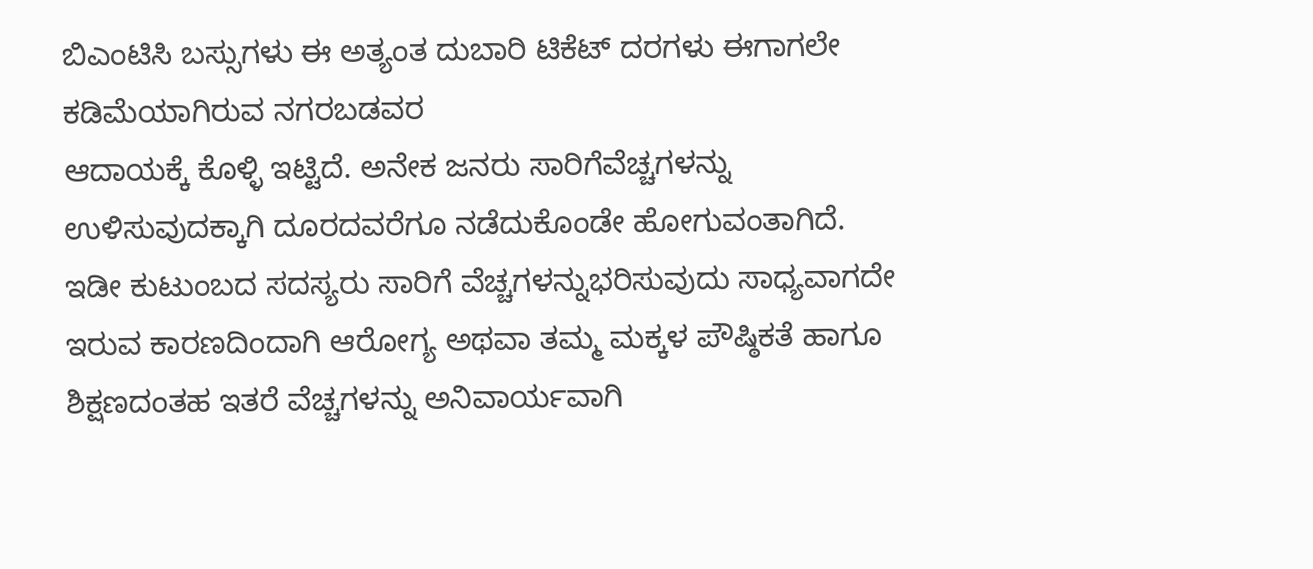ಬಿಎಂಟಿಸಿ ಬಸ್ಸುಗಳು ಈ ಅತ್ಯಂತ ದುಬಾರಿ ಟಿಕೆಟ್ ದರಗಳು ಈಗಾಗಲೇ ಕಡಿಮೆಯಾಗಿರುವ ನಗರಬಡವರ
ಆದಾಯಕ್ಕೆ ಕೊಳ್ಳಿ ಇಟ್ಟಿದೆ. ಅನೇಕ ಜನರು ಸಾರಿಗೆವೆಚ್ಚಗಳನ್ನು ಉಳಿಸುವುದಕ್ಕಾಗಿ ದೂರದವರೆಗೂ ನಡೆದುಕೊಂಡೇ ಹೋಗುವಂತಾಗಿದೆ. ಇಡೀ ಕುಟುಂಬದ ಸದಸ್ಯರು ಸಾರಿಗೆ ವೆಚ್ಚಗಳನ್ನುಭರಿಸುವುದು ಸಾಧ್ಯವಾಗದೇ ಇರುವ ಕಾರಣದಿಂದಾಗಿ ಆರೋಗ್ಯ ಅಥವಾ ತಮ್ಮ ಮಕ್ಕಳ ಪೌಷ್ಠಿಕತೆ ಹಾಗೂ ಶಿಕ್ಷಣದಂತಹ ಇತರೆ ವೆಚ್ಚಗಳನ್ನು ಅನಿವಾರ್ಯವಾಗಿ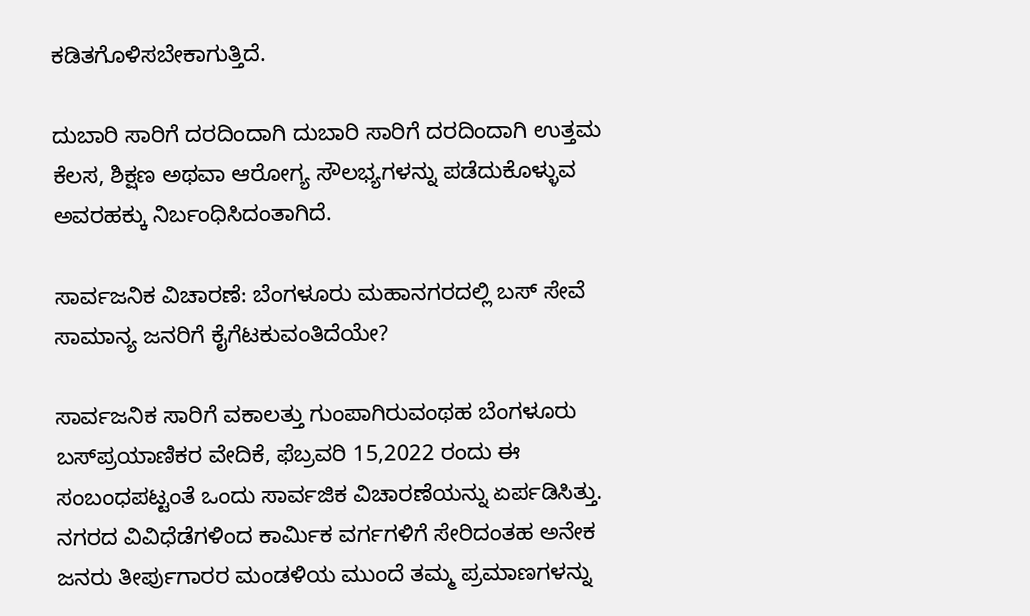ಕಡಿತಗೊಳಿಸಬೇಕಾಗುತ್ತಿದೆ.

ದುಬಾರಿ ಸಾರಿಗೆ ದರದಿಂದಾಗಿ ದುಬಾರಿ ಸಾರಿಗೆ ದರದಿಂದಾಗಿ ಉತ್ತಮ ಕೆಲಸ, ಶಿಕ್ಷಣ ಅಥವಾ ಆರೋಗ್ಯ ಸೌಲಭ್ಯಗಳನ್ನು ಪಡೆದುಕೊಳ್ಳುವ ಅವರಹಕ್ಕು ನಿರ್ಬಂಧಿಸಿದಂತಾಗಿದೆ.

ಸಾರ್ವಜನಿಕ ವಿಚಾರಣೆ: ಬೆಂಗಳೂರು ಮಹಾನಗರದಲ್ಲಿ ಬಸ್ ಸೇವೆ ಸಾಮಾನ್ಯ ಜನರಿಗೆ ಕೈಗೆಟಕುವಂತಿದೆಯೇ?

ಸಾರ್ವಜನಿಕ ಸಾರಿಗೆ ವಕಾಲತ್ತು ಗುಂಪಾಗಿರುವಂಥಹ ಬೆಂಗಳೂರು ಬಸ್‌ಪ್ರಯಾಣಿಕರ ವೇದಿಕೆ, ಫೆಬ್ರವರಿ 15,2022 ರಂದು ಈ ಸಂಬಂಧಪಟ್ಟಂತೆ ಒಂದು ಸಾರ್ವಜಿಕ ವಿಚಾರಣೆಯನ್ನು ಏರ್ಪಡಿಸಿತ್ತು. ನಗರದ ವಿವಿಧೆಡೆಗಳಿಂದ ಕಾರ್ಮಿಕ ವರ್ಗಗಳಿಗೆ ಸೇರಿದಂತಹ ಅನೇಕ ಜನರು ತೀರ್ಪುಗಾರರ ಮಂಡಳಿಯ ಮುಂದೆ ತಮ್ಮ ಪ್ರಮಾಣಗಳನ್ನು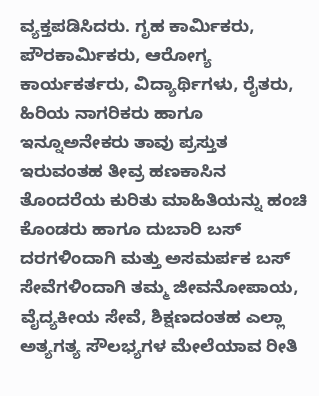ವ್ಯಕ್ತಪಡಿಸಿದರು. ಗೃಹ ಕಾರ್ಮಿಕರು, ಪೌರಕಾರ್ಮಿಕರು, ಆರೋಗ್ಯ ಕಾರ್ಯಕರ್ತರು, ವಿದ್ಯಾರ್ಥಿಗಳು, ರೈತರು, ಹಿರಿಯ ನಾಗರಿಕರು ಹಾಗೂ ಇನ್ನೂಅನೇಕರು ತಾವು ಪ್ರಸ್ತುತ ಇರುವಂತಹ ತೀವ್ರ ಹಣಕಾಸಿನ ತೊಂದರೆಯ ಕುರಿತು ಮಾಹಿತಿಯನ್ನು ಹಂಚಿ ಕೊಂಡರು ಹಾಗೂ ದುಬಾರಿ ಬಸ್ ದರಗಳಿಂದಾಗಿ ಮತ್ತು ಅಸಮರ್ಪಕ ಬಸ್ ಸೇವೆಗಳಿಂದಾಗಿ ತಮ್ಮ ಜೀವನೋಪಾಯ, ವೈದ್ಯಕೀಯ ಸೇವೆ, ಶಿಕ್ಷಣದಂತಹ ಎಲ್ಲಾ ಅತ್ಯಗತ್ಯ ಸೌಲಭ್ಯಗಳ ಮೇಲೆಯಾವ ರೀತಿ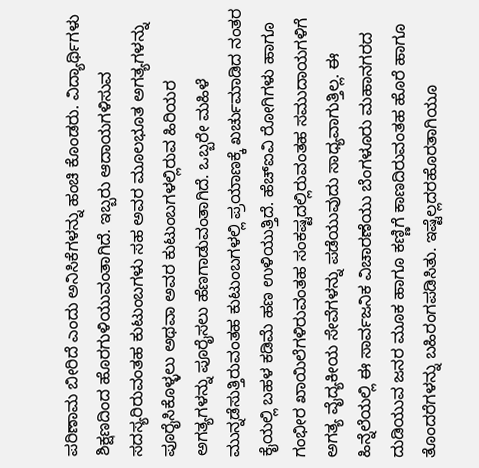ಪರಿಣಾಮ ಬೀರಿದೆ ಎಂದು ಅನಿಸಿಕೆಗಳನ್ನು ಹಂಚಿ ಕೊಂಡರು. ವಿದ್ಯಾರ್ಥಿಗಳು ಶಿಕ್ಷಣದಿಂದ ಹೊರಗುಳಿಯುವಂತಾಗಿದೆ. ಇಬ್ಬರು ಆದಾಯಗಳಿಸುವ ಸದಸ್ಯರಿರುವಂತಹ ಕುಟುಂಬಗಳು ಸಹ ಅವರ ಮೂಲಭೂತ ಅಗತ್ಯಗಳನ್ನು ಪೂರೈಸಿಕೊಳ್ಳಲು ಅಥವಾ ಅವರ ಕುಟುಂಬಗಳಲ್ಲಿರುವ ಹಿರಿಯರ ಅಗತ್ಯಗಳನ್ನು ಪೂರೈಸಲು ಹೆಣಗಾಡುವಂತಾಗಿದೆ. ಒಬ್ಬರೇ ಮಹಿಳೆ ಮುನ್ನಡೆಸುತ್ತಿರುವಂತಹ ಕುಟುಂಬಗಳಲ್ಲಿ ಪ್ರಯಾಣಕ್ಕೆ ಖರ್ಚುಮಾಡಿದ ನಂತರ ಕೈಯಲ್ಲಿ ಬಹಳ ಕಡಿಮೆ ಹಣ ಉಳಿಯುತ್ತಿದೆ. ಹೆಚ್‌ಐವಿ ರೋಗಿಗಳು ಹಾಗೂ ಗಂಭೀರ ಖಾಯಿಲೆಗಳಿರುವಂತಹ ಸಂಕಷ್ಟದಲ್ಲಿರುವಂತಹ ಸಮುದಾಯಗಳಿಗೆ ಅಗತ್ಯ ವೈದ್ಯಕೀಯ ಸೇವೆಗಳನ್ನು ಪಡೆಯುವುದು ಸಾಧ್ಯವಾಗುತ್ತಿಲ್ಲ. ಈ ಹಿನ್ನೆಲೆಯಲ್ಲಿ ಈ ಸಾರ್ವಜನಿಕ ವಿಚಾರಣೆಯು ಬೆಂಗಳೂರು ಮಹಾನಗರದ ದುಡಿಯುವ ಜನರ ಮೂಕ ಹಾಗೂ ಕಣ್ಣಿಗೆ ಕಾಣದಿರುವಂತಹ ಹೊರೆ ಹಾಗೂ ತೊಂದರೆಗಳನ್ನು ಬಹಿರಂಗಪಡಿಸಿತು. ಇಷ್ಟೆಲ್ಲದರಹೊರತಾಗಿಯೂ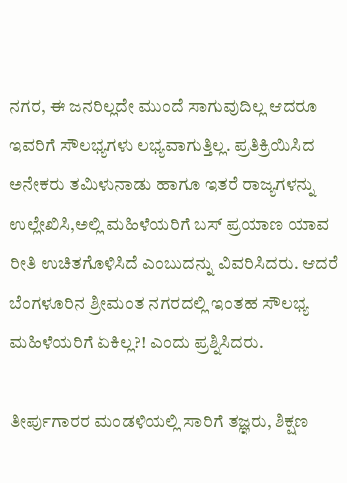ನಗರ, ಈ ಜನರಿಲ್ಲದೇ ಮುಂದೆ ಸಾಗುವುದಿಲ್ಲ ಆದರೂ ಇವರಿಗೆ ಸೌಲಭ್ಯಗಳು ಲಭ್ಯವಾಗುತ್ತಿಲ್ಲ. ಪ್ರತಿಕ್ರಿಯಿಸಿದ ಅನೇಕರು ತಮಿಳುನಾಡು ಹಾಗೂ ಇತರೆ ರಾಜ್ಯಗಳನ್ನು ಉಲ್ಲೇಖಿಸಿ,ಅಲ್ಲಿ ಮಹಿಳೆಯರಿಗೆ ಬಸ್ ಪ್ರಯಾಣ ಯಾವ ರೀತಿ ಉಚಿತಗೊಳಿಸಿದೆ ಎಂಬುದನ್ನು ವಿವರಿಸಿದರು. ಆದರೆ ಬೆಂಗಳೂರಿನ ಶ್ರೀಮಂತ ನಗರದಲ್ಲಿ ಇಂತಹ ಸೌಲಭ್ಯ ಮಹಿಳೆಯರಿಗೆ ಏಕಿಲ್ಲ?! ಎಂದು ಪ್ರಶ್ನಿಸಿದರು.

ತೀರ್ಪುಗಾರರ ಮಂಡಳಿಯಲ್ಲಿ ಸಾರಿಗೆ ತಜ್ಞರು, ಶಿಕ್ಷಣ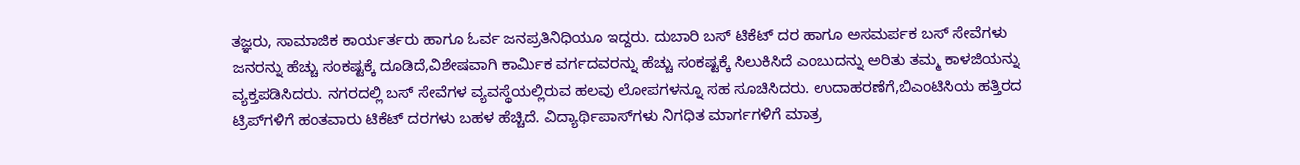ತಜ್ಞರು, ಸಾಮಾಜಿಕ ಕಾರ್ಯರ್ತರು ಹಾಗೂ ಓರ್ವ ಜನಪ್ರತಿನಿಧಿಯೂ ಇದ್ದರು. ದುಬಾರಿ ಬಸ್ ಟಿಕೆಟ್ ದರ ಹಾಗೂ ಅಸಮರ್ಪಕ ಬಸ್ ಸೇವೆಗಳು ಜನರನ್ನು ಹೆಚ್ಚು ಸಂಕಷ್ಟಕ್ಕೆ ದೂಡಿದೆ,ವಿಶೇಷವಾಗಿ ಕಾರ್ಮಿಕ ವರ್ಗದವರನ್ನು ಹೆಚ್ಚು ಸಂಕಷ್ಟಕ್ಕೆ ಸಿಲುಕಿಸಿದೆ ಎಂಬುದನ್ನು ಅರಿತು ತಮ್ಮ ಕಾಳಜಿಯನ್ನು ವ್ಯಕ್ತಪಡಿಸಿದರು. ನಗರದಲ್ಲಿ ಬಸ್ ಸೇವೆಗಳ ವ್ಯವಸ್ಥೆಯಲ್ಲಿರುವ ಹಲವು ಲೋಪಗಳನ್ನೂ ಸಹ ಸೂಚಿಸಿದರು. ಉದಾಹರಣೆಗೆ,ಬಿಎಂಟಿಸಿಯ ಹತ್ತಿರದ ಟ್ರಿಪ್‌ಗಳಿಗೆ ಹಂತವಾರು ಟಿಕೆಟ್ ದರಗಳು ಬಹಳ ಹೆಚ್ಚಿದೆ. ವಿದ್ಯಾರ್ಥಿಪಾಸ್‌ಗಳು ನಿಗಧಿತ ಮಾರ್ಗಗಳಿಗೆ ಮಾತ್ರ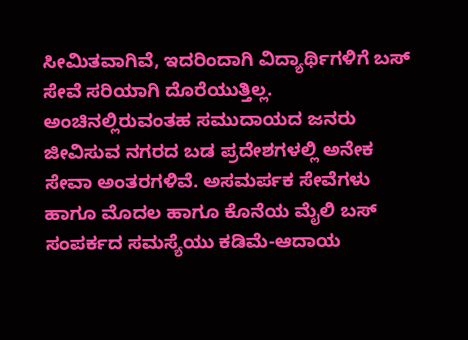ಸೀಮಿತವಾಗಿವೆ, ಇದರಿಂದಾಗಿ ವಿದ್ಯಾರ್ಥಿಗಳಿಗೆ ಬಸ್ ಸೇವೆ ಸರಿಯಾಗಿ ದೊರೆಯುತ್ತಿಲ್ಲ. ಅಂಚಿನಲ್ಲಿರುವಂತಹ ಸಮುದಾಯದ ಜನರು ಜೀವಿಸುವ ನಗರದ ಬಡ ಪ್ರದೇಶಗಳಲ್ಲಿ ಅನೇಕ ಸೇವಾ ಅಂತರಗಳಿವೆ. ಅಸಮರ್ಪಕ ಸೇವೆಗಳು ಹಾಗೂ ಮೊದಲ ಹಾಗೂ ಕೊನೆಯ ಮೈಲಿ ಬಸ್ ಸಂಪರ್ಕದ ಸಮಸ್ಯೆಯು ಕಡಿಮೆ-ಆದಾಯ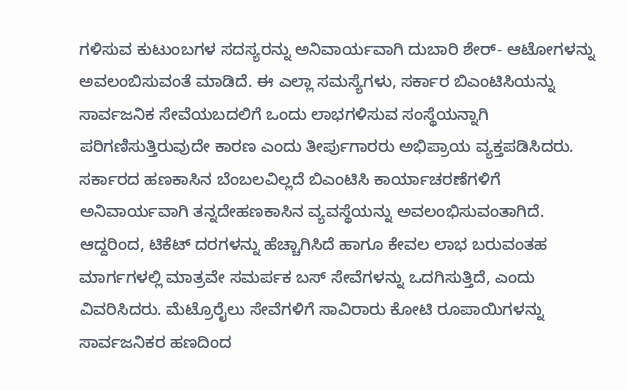ಗಳಿಸುವ ಕುಟುಂಬಗಳ ಸದಸ್ಯರನ್ನು ಅನಿವಾರ್ಯವಾಗಿ ದುಬಾರಿ ಶೇರ್- ಆಟೋಗಳನ್ನು ಅವಲಂಬಿಸುವಂತೆ ಮಾಡಿದೆ. ಈ ಎಲ್ಲಾ ಸಮಸ್ಯೆಗಳು, ಸರ್ಕಾರ ಬಿಎಂಟಿಸಿಯನ್ನು ಸಾರ್ವಜನಿಕ ಸೇವೆಯಬದಲಿಗೆ ಒಂದು ಲಾಭಗಳಿಸುವ ಸಂಸ್ಥೆಯನ್ನಾಗಿ ಪರಿಗಣಿಸುತ್ತಿರುವುದೇ ಕಾರಣ ಎಂದು ತೀರ್ಪುಗಾರರು ಅಭಿಪ್ರಾಯ ವ್ಯಕ್ತಪಡಿಸಿದರು. ಸರ್ಕಾರದ ಹಣಕಾಸಿನ ಬೆಂಬಲವಿಲ್ಲದೆ ಬಿಎಂಟಿಸಿ ಕಾರ್ಯಾಚರಣೆಗಳಿಗೆ ಅನಿವಾರ್ಯವಾಗಿ ತನ್ನದೇಹಣಕಾಸಿನ ವ್ಯವಸ್ಥೆಯನ್ನು ಅವಲಂಭಿಸುವಂತಾಗಿದೆ. ಆದ್ದರಿಂದ, ಟಿಕೆಟ್ ದರಗಳನ್ನು ಹೆಚ್ಚಾಗಿಸಿದೆ ಹಾಗೂ ಕೇವಲ ಲಾಭ ಬರುವಂತಹ ಮಾರ್ಗಗಳಲ್ಲಿ ಮಾತ್ರವೇ ಸಮರ್ಪಕ ಬಸ್ ಸೇವೆಗಳನ್ನು ಒದಗಿಸುತ್ತಿದೆ, ಎಂದು ವಿವರಿಸಿದರು. ಮೆಟ್ರೊರೈಲು ಸೇವೆಗಳಿಗೆ ಸಾವಿರಾರು ಕೋಟಿ ರೂಪಾಯಿಗಳನ್ನು ಸಾರ್ವಜನಿಕರ ಹಣದಿಂದ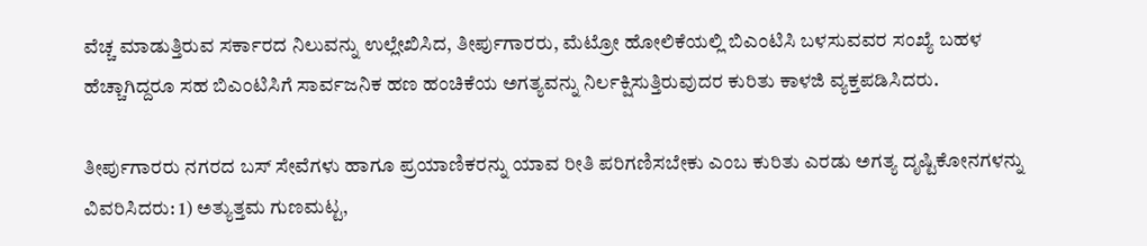ವೆಚ್ಚ ಮಾಡುತ್ತಿರುವ ಸರ್ಕಾರದ ನಿಲುವನ್ನು ಉಲ್ಲೇಖಿಸಿದ, ತೀರ್ಪುಗಾರರು, ಮೆಟ್ರೋ ಹೋಲಿಕೆಯಲ್ಲಿ ಬಿಎಂಟಿಸಿ ಬಳಸುವವರ ಸಂಖ್ಯೆ ಬಹಳ ಹೆಚ್ಚಾಗಿದ್ದರೂ ಸಹ ಬಿಎಂಟಿಸಿಗೆ ಸಾರ್ವಜನಿಕ ಹಣ ಹಂಚಿಕೆಯ ಅಗತ್ಯವನ್ನು ನಿರ್ಲಕ್ಷಿಸುತ್ತಿರುವುದರ ಕುರಿತು ಕಾಳಜಿ ವ್ಯಕ್ತಪಡಿಸಿದರು.

ತೀರ್ಪುಗಾರರು ನಗರದ ಬಸ್ ಸೇವೆಗಳು ಹಾಗೂ ಪ್ರಯಾಣಿಕರನ್ನು ಯಾವ ರೀತಿ ಪರಿಗಣಿಸಬೇಕು ಎಂಬ ಕುರಿತು ಎರಡು ಅಗತ್ಯ ದೃಷ್ಟಿಕೋನಗಳನ್ನು ವಿವರಿಸಿದರು: 1) ಅತ್ಯುತ್ತಮ ಗುಣಮಟ್ಟ,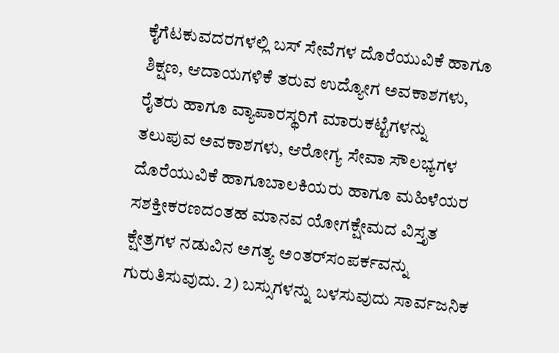ಕೈಗೆಟಕುವದರಗಳಲ್ಲಿ ಬಸ್ ಸೇವೆಗಳ ದೊರೆಯುವಿಕೆ ಹಾಗೂ ಶಿಕ್ಷಣ, ಆದಾಯಗಳಿಕೆ ತರುವ ಉದ್ಯೋಗ ಅವಕಾಶಗಳು, ರೈತರು ಹಾಗೂ ವ್ಯಾಪಾರಸ್ಥರಿಗೆ ಮಾರುಕಟ್ಟೆಗಳನ್ನು ತಲುಪುವ ಅವಕಾಶಗಳು, ಆರೋಗ್ಯ ಸೇವಾ ಸೌಲಭ್ಯಗಳ ದೊರೆಯುವಿಕೆ ಹಾಗೂಬಾಲಕಿಯರು ಹಾಗೂ ಮಹಿಳೆಯರ ಸಶಕ್ತೀಕರಣದಂತಹ ಮಾನವ ಯೋಗಕ್ಷೇಮದ ವಿಸ್ತೃತ ಕ್ಷೇತ್ರಗಳ ನಡುವಿನ ಅಗತ್ಯ ಅಂತರ್‌ಸಂಪರ್ಕವನ್ನು ಗುರುತಿಸುವುದು. 2) ಬಸ್ಸುಗಳನ್ನು ಬಳಸುವುದು ಸಾರ್ವಜನಿಕ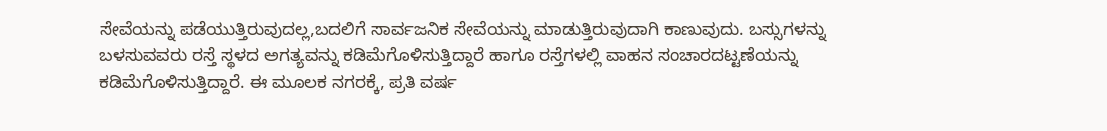ಸೇವೆಯನ್ನು ಪಡೆಯುತ್ತಿರುವುದಲ್ಲ,ಬದಲಿಗೆ ಸಾರ್ವಜನಿಕ ಸೇವೆಯನ್ನು ಮಾಡುತ್ತಿರುವುದಾಗಿ ಕಾಣುವುದು. ಬಸ್ಸುಗಳನ್ನು ಬಳಸುವವರು ರಸ್ತೆ ಸ್ಥಳದ ಅಗತ್ಯವನ್ನು ಕಡಿಮೆಗೊಳಿಸುತ್ತಿದ್ದಾರೆ ಹಾಗೂ ರಸ್ತೆಗಳಲ್ಲಿ ವಾಹನ ಸಂಚಾರದಟ್ಟಣೆಯನ್ನು ಕಡಿಮೆಗೊಳಿಸುತ್ತಿದ್ದಾರೆ. ಈ ಮೂಲಕ ನಗರಕ್ಕೆ, ಪ್ರತಿ ವರ್ಷ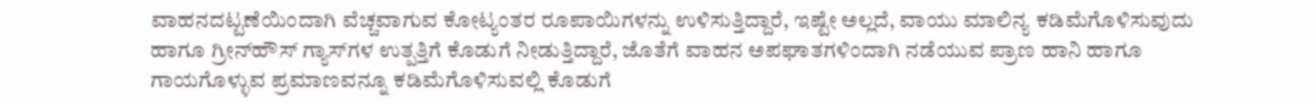ವಾಹನದಟ್ಟಣೆಯಿಂದಾಗಿ ವೆಚ್ಚವಾಗುವ ಕೋಟ್ಯಂತರ ರೂಪಾಯಿಗಳನ್ನು ಉಳಿಸುತ್ತಿದ್ದಾರೆ, ಇಷ್ಟೇ ಅಲ್ಲದೆ, ವಾಯು ಮಾಲಿನ್ಯ ಕಡಿಮೆಗೊಳಿಸುವುದು ಹಾಗೂ ಗ್ರೀನ್‌ಹೌಸ್ ಗ್ಯಾಸ್‌ಗಳ ಉತ್ಪತ್ತಿಗೆ ಕೊಡುಗೆ ನೀಡುತ್ತಿದ್ದಾರೆ, ಜೊತೆಗೆ ವಾಹನ ಅಪಘಾತಗಳಿಂದಾಗಿ ನಡೆಯುವ ಪ್ರಾಣ ಹಾನಿ ಹಾಗೂ ಗಾಯಗೊಳ್ಳುವ ಪ್ರಮಾಣವನ್ನೂ ಕಡಿಮೆಗೊಳಿಸುವಲ್ಲಿ ಕೊಡುಗೆ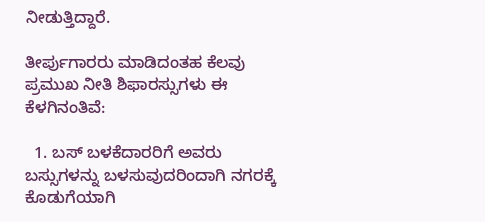ನೀಡುತ್ತಿದ್ದಾರೆ.

ತೀರ್ಪುಗಾರರು ಮಾಡಿದಂತಹ ಕೆಲವು ಪ್ರಮುಖ ನೀತಿ ಶಿಫಾರಸ್ಸುಗಳು ಈ ಕೆಳಗಿನಂತಿವೆ:

  1. ಬಸ್ ಬಳಕೆದಾರರಿಗೆ ಅವರು ಬಸ್ಸುಗಳನ್ನು ಬಳಸುವುದರಿಂದಾಗಿ ನಗರಕ್ಕೆ ಕೊಡುಗೆಯಾಗಿ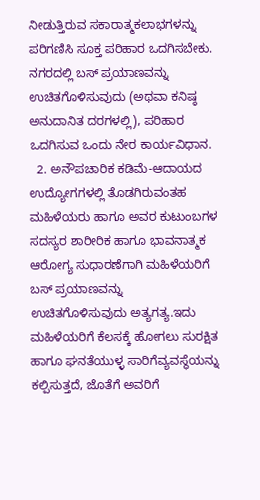ನೀಡುತ್ತಿರುವ ಸಕಾರಾತ್ಮಕಲಾಭಗಳನ್ನು ಪರಿಗಣಿಸಿ ಸೂಕ್ತ ಪರಿಹಾರ ಒದಗಿಸಬೇಕು. ನಗರದಲ್ಲಿ ಬಸ್ ಪ್ರಯಾಣವನ್ನು ಉಚಿತಗೊಳಿಸುವುದು (ಅಥವಾ ಕನಿಷ್ಠ ಅನುದಾನಿತ ದರಗಳಲ್ಲಿ), ಪರಿಹಾರ ಒದಗಿಸುವ ಒಂದು ನೇರ ಕಾರ್ಯವಿಧಾನ.
  2. ಅನೌಪಚಾರಿಕ ಕಡಿಮೆ-ಆದಾಯದ ಉದ್ಯೋಗಗಳಲ್ಲಿ ತೊಡಗಿರುವಂತಹ ಮಹಿಳೆಯರು ಹಾಗೂ ಅವರ ಕುಟುಂಬಗಳ ಸದಸ್ಯರ ಶಾರೀರಿಕ ಹಾಗೂ ಭಾವನಾತ್ಮಕ ಆರೋಗ್ಯ ಸುಧಾರಣೆಗಾಗಿ ಮಹಿಳೆಯರಿಗೆ ಬಸ್ ಪ್ರಯಾಣವನ್ನು ಉಚಿತಗೊಳಿಸುವುದು ಅತ್ಯಗತ್ಯ.ಇದು ಮಹಿಳೆಯರಿಗೆ ಕೆಲಸಕ್ಕೆ ಹೋಗಲು ಸುರಕ್ಷಿತ ಹಾಗೂ ಘನತೆಯುಳ್ಳ ಸಾರಿಗೆವ್ಯವಸ್ಥೆಯನ್ನು ಕಲ್ಪಿಸುತ್ತದೆ, ಜೊತೆಗೆ ಅವರಿಗೆ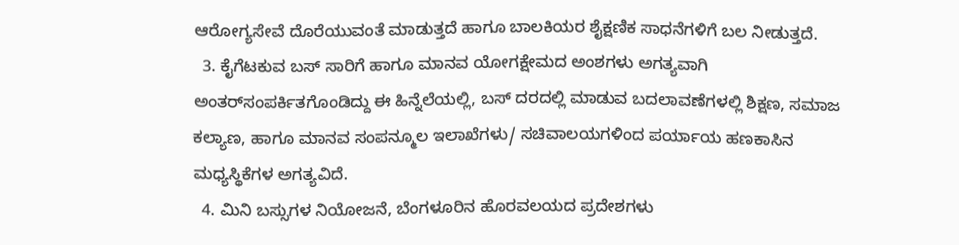ಆರೋಗ್ಯಸೇವೆ ದೊರೆಯುವಂತೆ ಮಾಡುತ್ತದೆ ಹಾಗೂ ಬಾಲಕಿಯರ ಶೈಕ್ಷಣಿಕ ಸಾಧನೆಗಳಿಗೆ ಬಲ ನೀಡುತ್ತದೆ.
  3. ಕೈಗೆಟಕುವ ಬಸ್ ಸಾರಿಗೆ ಹಾಗೂ ಮಾನವ ಯೋಗಕ್ಷೇಮದ ಅಂಶಗಳು ಅಗತ್ಯವಾಗಿ ಅಂತರ್‌ಸಂಪರ್ಕಿತಗೊಂಡಿದ್ದು ಈ ಹಿನ್ನೆಲೆಯಲ್ಲಿ, ಬಸ್ ದರದಲ್ಲಿ ಮಾಡುವ ಬದಲಾವಣೆಗಳಲ್ಲಿ ಶಿಕ್ಷಣ, ಸಮಾಜ ಕಲ್ಯಾಣ, ಹಾಗೂ ಮಾನವ ಸಂಪನ್ಮೂಲ ಇಲಾಖೆಗಳು/ ಸಚಿವಾಲಯಗಳಿಂದ ಪರ್ಯಾಯ ಹಣಕಾಸಿನ ಮಧ್ಯಸ್ಥಿಕೆಗಳ ಅಗತ್ಯವಿದೆ.
  4. ಮಿನಿ ಬಸ್ಸುಗಳ ನಿಯೋಜನೆ, ಬೆಂಗಳೂರಿನ ಹೊರವಲಯದ ಪ್ರದೇಶಗಳು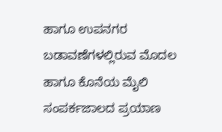ಹಾಗೂ ಉಪನಗರ ಬಡಾವಣೆಗಳಲ್ಲಿರುವ ಮೊದಲ ಹಾಗೂ ಕೊನೆಯ ಮೈಲಿ ಸಂಪರ್ಕಜಾಲದ ಪ್ರಯಾಣ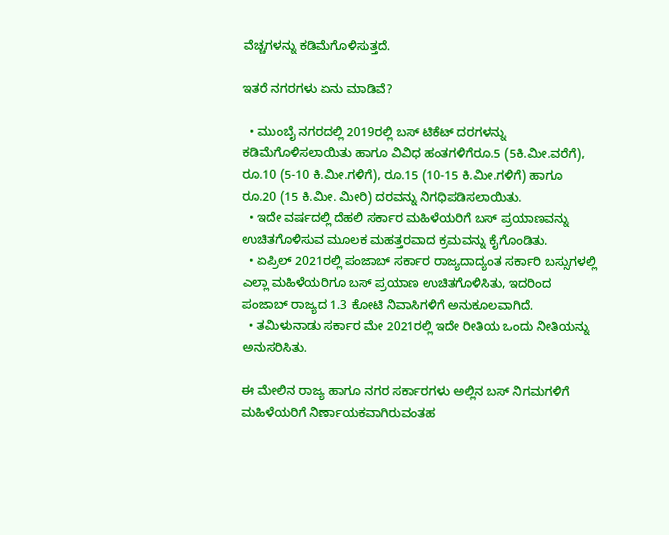ವೆಚ್ಚಗಳನ್ನು ಕಡಿಮೆಗೊಳಿಸುತ್ತದೆ.

ಇತರೆ ನಗರಗಳು ಏನು ಮಾಡಿವೆ?

  • ಮುಂಬೈ ನಗರದಲ್ಲಿ 2019ರಲ್ಲಿ ಬಸ್ ಟಿಕೆಟ್ ದರಗಳನ್ನು ಕಡಿಮೆಗೊಳಿಸಲಾಯಿತು ಹಾಗೂ ವಿವಿಧ ಹಂತಗಳಿಗೆರೂ.5 (5ಕಿ.ಮೀ.ವರೆಗೆ), ರೂ.10 (5-10 ಕಿ.ಮೀ.ಗಳಿಗೆ), ರೂ.15 (10-15 ಕಿ.ಮೀ.ಗಳಿಗೆ) ಹಾಗೂ ರೂ.20 (15 ಕಿ.ಮೀ. ಮೀರಿ) ದರವನ್ನು ನಿಗಧಿಪಡಿಸಲಾಯಿತು.
  • ಇದೇ ವರ್ಷದಲ್ಲಿ ದೆಹಲಿ ಸರ್ಕಾರ ಮಹಿಳೆಯರಿಗೆ ಬಸ್ ಪ್ರಯಾಣವನ್ನು ಉಚಿತಗೊಳಿಸುವ ಮೂಲಕ ಮಹತ್ತರವಾದ ಕ್ರಮವನ್ನು ಕೈಗೊಂಡಿತು.
  • ಏಪ್ರಿಲ್ 2021ರಲ್ಲಿ ಪಂಜಾಬ್ ಸರ್ಕಾರ ರಾಜ್ಯದಾದ್ಯಂತ ಸರ್ಕಾರಿ ಬಸ್ಸುಗಳಲ್ಲಿ ಎಲ್ಲಾ ಮಹಿಳೆಯರಿಗೂ ಬಸ್ ಪ್ರಯಾಣ ಉಚಿತಗೊಳಿಸಿತು, ಇದರಿಂದ ಪಂಜಾಬ್ ರಾಜ್ಯದ 1.3 ಕೋಟಿ ನಿವಾಸಿಗಳಿಗೆ ಅನುಕೂಲವಾಗಿದೆ.
  • ತಮಿಳುನಾಡು ಸರ್ಕಾರ ಮೇ 2021ರಲ್ಲಿ ಇದೇ ರೀತಿಯ ಒಂದು ನೀತಿಯನ್ನು ಅನುಸರಿಸಿತು.

ಈ ಮೇಲಿನ ರಾಜ್ಯ ಹಾಗೂ ನಗರ ಸರ್ಕಾರಗಳು ಅಲ್ಲಿನ ಬಸ್ ನಿಗಮಗಳಿಗೆ ಮಹಿಳೆಯರಿಗೆ ನಿರ್ಣಾಯಕವಾಗಿರುವಂತಹ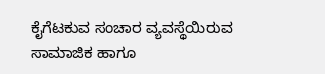ಕೈಗೆಟಕುವ ಸಂಚಾರ ವ್ಯವಸ್ಥೆಯಿರುವ ಸಾಮಾಜಿಕ ಹಾಗೂ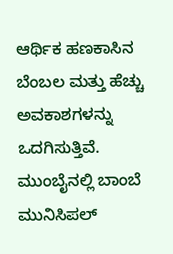ಆರ್ಥಿಕ ಹಣಕಾಸಿನ ಬೆಂಬಲ ಮತ್ತು ಹೆಚ್ಚು ಅವಕಾಶಗಳನ್ನು ಒದಗಿಸುತ್ತಿವೆ. ಮುಂಬೈನಲ್ಲಿ ಬಾಂಬೆ ಮುನಿಸಿಪಲ್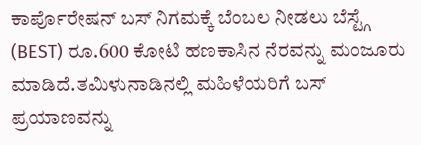ಕಾರ್ಪೊರೇಷನ್ ಬಸ್ ನಿಗಮಕ್ಕೆ ಬೆಂಬಲ ನೀಡಲು ಬೆಸ್ಟ್ಗೆ (BEST) ರೂ.600 ಕೋಟಿ ಹಣಕಾಸಿನ ನೆರವನ್ನು ಮಂಜೂರು ಮಾಡಿದೆ.ತಮಿಳುನಾಡಿನಲ್ಲಿ ಮಹಿಳೆಯರಿಗೆ ಬಸ್ ಪ್ರಯಾಣವನ್ನು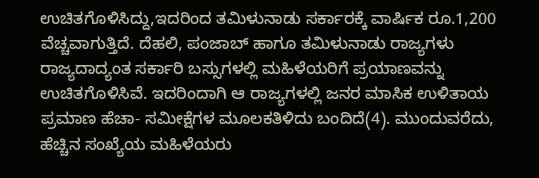ಉಚಿತಗೊಳಿಸಿದ್ದು,ಇದರಿಂದ ತಮಿಳುನಾಡು ಸರ್ಕಾರಕ್ಕೆ ವಾರ್ಷಿಕ ರೂ.1,200 ವೆಚ್ಚವಾಗುತ್ತಿದೆ. ದೆಹಲಿ, ಪಂಜಾಬ್ ಹಾಗೂ ತಮಿಳುನಾಡು ರಾಜ್ಯಗಳು ರಾಜ್ಯದಾದ್ಯಂತ ಸರ್ಕಾರಿ ಬಸ್ಸುಗಳಲ್ಲಿ ಮಹಿಳೆಯರಿಗೆ ಪ್ರಯಾಣವನ್ನು ಉಚಿತಗೊಳಿಸಿವೆ. ಇದರಿಂದಾಗಿ ಆ ರಾಜ್ಯಗಳಲ್ಲಿ ಜನರ ಮಾಸಿಕ ಉಳಿತಾಯ ಪ್ರಮಾಣ ಹೆಚಾ- ಸಮೀಕ್ಷೆಗಳ ಮೂಲಕತಿಳಿದು ಬಂದಿದೆ(4). ಮುಂದುವರೆದು, ಹೆಚ್ಚಿನ ಸಂಖ್ಯೆಯ ಮಹಿಳೆಯರು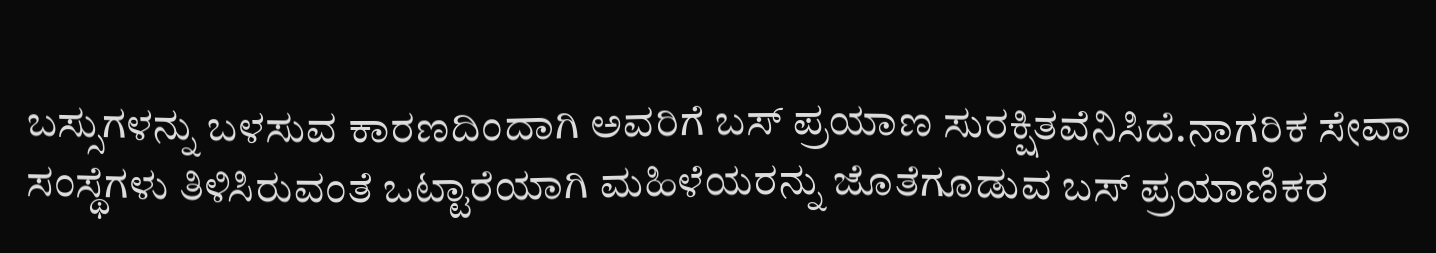ಬಸ್ಸುಗಳನ್ನು ಬಳಸುವ ಕಾರಣದಿಂದಾಗಿ ಅವರಿಗೆ ಬಸ್ ಪ್ರಯಾಣ ಸುರಕ್ಷಿತವೆನಿಸಿದೆ.ನಾಗರಿಕ ಸೇವಾ ಸಂಸ್ಥೆಗಳು ತಿಳಿಸಿರುವಂತೆ ಒಟ್ಟಾರೆಯಾಗಿ ಮಹಿಳೆಯರನ್ನು ಜೊತೆಗೂಡುವ ಬಸ್ ಪ್ರಯಾಣಿಕರ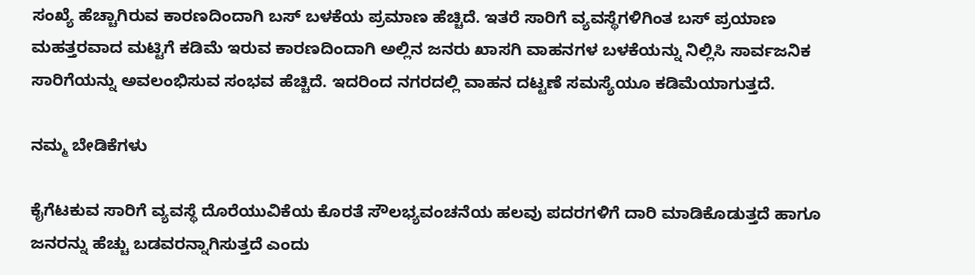ಸಂಖ್ಯೆ ಹೆಚ್ಚಾಗಿರುವ ಕಾರಣದಿಂದಾಗಿ ಬಸ್ ಬಳಕೆಯ ಪ್ರಮಾಣ ಹೆಚ್ಚಿದೆ. ಇತರೆ ಸಾರಿಗೆ ವ್ಯವಸ್ಥೆಗಳಿಗಿಂತ ಬಸ್ ಪ್ರಯಾಣ ಮಹತ್ತರವಾದ ಮಟ್ಟಿಗೆ ಕಡಿಮೆ ಇರುವ ಕಾರಣದಿಂದಾಗಿ ಅಲ್ಲಿನ ಜನರು ಖಾಸಗಿ ವಾಹನಗಳ ಬಳಕೆಯನ್ನು ನಿಲ್ಲಿಸಿ ಸಾರ್ವಜನಿಕ ಸಾರಿಗೆಯನ್ನು ಅವಲಂಭಿಸುವ ಸಂಭವ ಹೆಚ್ಚಿದೆ. ಇದರಿಂದ ನಗರದಲ್ಲಿ ವಾಹನ ದಟ್ಟಣೆ ಸಮಸ್ಯೆಯೂ ಕಡಿಮೆಯಾಗುತ್ತದೆ.

ನಮ್ಮ ಬೇಡಿಕೆಗಳು

ಕೈಗೆಟಕುವ ಸಾರಿಗೆ ವ್ಯವಸ್ಥೆ ದೊರೆಯುವಿಕೆಯ ಕೊರತೆ ಸೌಲಭ್ಯವಂಚನೆಯ ಹಲವು ಪದರಗಳಿಗೆ ದಾರಿ ಮಾಡಿಕೊಡುತ್ತದೆ ಹಾಗೂ ಜನರನ್ನು ಹೆಚ್ಚು ಬಡವರನ್ನಾಗಿಸುತ್ತದೆ ಎಂದು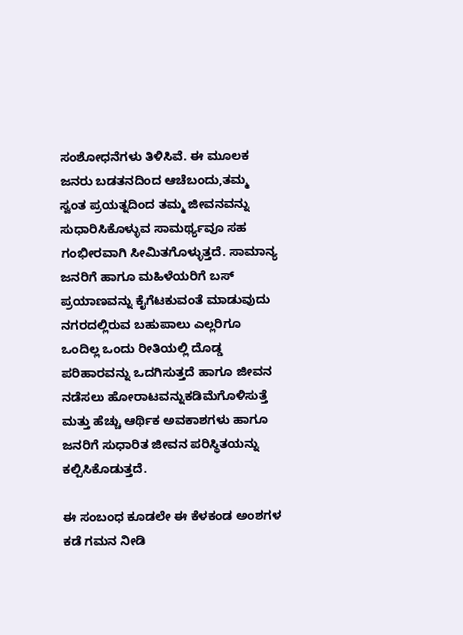ಸಂಶೋಧನೆಗಳು ತಿಳಿಸಿವೆ. ಈ ಮೂಲಕ ಜನರು ಬಡತನದಿಂದ ಆಚೆಬಂದು,ತಮ್ಮ ಸ್ವಂತ ಪ್ರಯತ್ನದಿಂದ ತಮ್ಮ ಜೀವನವನ್ನು ಸುಧಾರಿಸಿಕೊಳ್ಳುವ ಸಾಮರ್ಥ್ಯವೂ ಸಹ ಗಂಭೀರವಾಗಿ ಸೀಮಿತಗೊಳ್ಳುತ್ತದೆ. ಸಾಮಾನ್ಯ ಜನರಿಗೆ ಹಾಗೂ ಮಹಿಳೆಯರಿಗೆ ಬಸ್ ಪ್ರಯಾಣವನ್ನು ಕೈಗೆಟಕುವಂತೆ ಮಾಡುವುದು ನಗರದಲ್ಲಿರುವ ಬಹುಪಾಲು ಎಲ್ಲರಿಗೂ ಒಂದಿಲ್ಲ ಒಂದು ರೀತಿಯಲ್ಲಿ ದೊಡ್ಡ ಪರಿಹಾರವನ್ನು ಒದಗಿಸುತ್ತದೆ ಹಾಗೂ ಜೀವನ ನಡೆಸಲು ಹೋರಾಟವನ್ನುಕಡಿಮೆಗೊಳಿಸುತ್ತೆ ಮತ್ತು ಹೆಚ್ಚು ಆರ್ಥಿಕ ಅವಕಾಶಗಳು ಹಾಗೂ ಜನರಿಗೆ ಸುಧಾರಿತ ಜೀವನ ಪರಿಸ್ಥಿತಯನ್ನು ಕಲ್ಪಿಸಿಕೊಡುತ್ತದೆ.

ಈ ಸಂಬಂಧ ಕೂಡಲೇ ಈ ಕೆಳಕಂಡ ಅಂಶಗಳ ಕಡೆ ಗಮನ ನೀಡಿ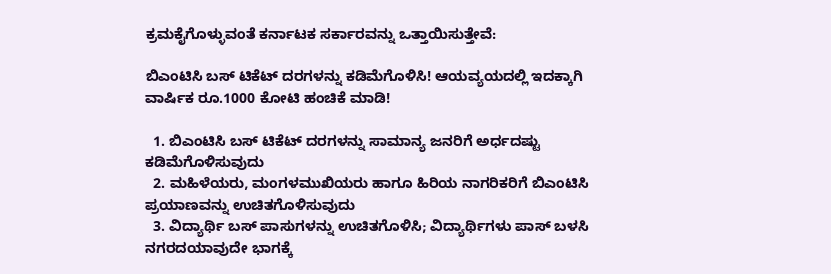ಕ್ರಮಕೈಗೊಳ್ಳುವಂತೆ ಕರ್ನಾಟಕ ಸರ್ಕಾರವನ್ನು ಒತ್ತಾಯಿಸುತ್ತೇವೆ:

ಬಿಎಂಟಿಸಿ ಬಸ್ ಟಿಕೆಟ್ ದರಗಳನ್ನು ಕಡಿಮೆಗೊಳಿಸಿ! ಆಯವ್ಯಯದಲ್ಲಿ ಇದಕ್ಕಾಗಿ ವಾರ್ಷಿಕ ರೂ.1000 ಕೋಟಿ ಹಂಚಿಕೆ ಮಾಡಿ!

  1. ಬಿಎಂಟಿಸಿ ಬಸ್ ಟಿಕೆಟ್ ದರಗಳನ್ನು ಸಾಮಾನ್ಯ ಜನರಿಗೆ ಅರ್ಧದಷ್ಟು ಕಡಿಮೆಗೊಳಿಸುವುದು
  2. ಮಹಿಳೆಯರು, ಮಂಗಳಮುಖಿಯರು ಹಾಗೂ ಹಿರಿಯ ನಾಗರಿಕರಿಗೆ ಬಿಎಂಟಿಸಿ ಪ್ರಯಾಣವನ್ನು ಉಚಿತಗೊಳಿಸುವುದು
  3. ವಿದ್ಯಾರ್ಥಿ ಬಸ್ ಪಾಸುಗಳನ್ನು ಉಚಿತಗೊಳಿಸಿ; ವಿದ್ಯಾರ್ಥಿಗಳು ಪಾಸ್ ಬಳಸಿ ನಗರದಯಾವುದೇ ಭಾಗಕ್ಕೆ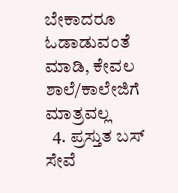ಬೇಕಾದರೂ ಓಡಾಡುವಂತೆ ಮಾಡಿ, ಕೇವಲ ಶಾಲೆ/ಕಾಲೇಜಿಗೆ ಮಾತ್ರವಲ್ಲ
  4. ಪ್ರಸ್ತುತ ಬಸ್ ಸೇವೆ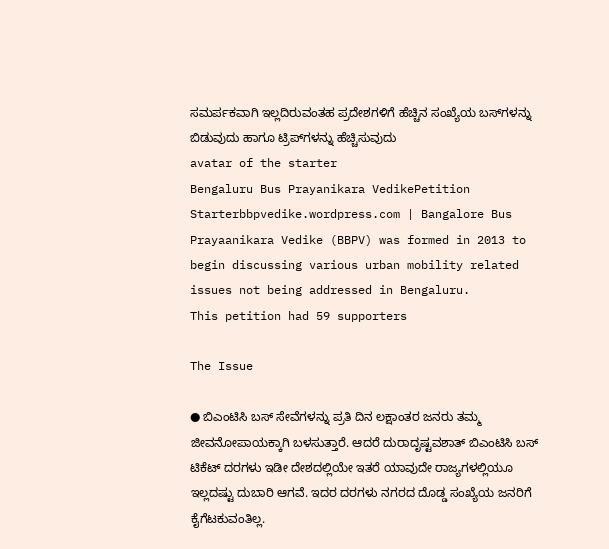ಸಮರ್ಪಕವಾಗಿ ಇಲ್ಲದಿರುವಂತಹ ಪ್ರದೇಶಗಳಿಗೆ ಹೆಚ್ಚಿನ ಸಂಖ್ಯೆಯ ಬಸ್‌ಗಳನ್ನು ಬಿಡುವುದು ಹಾಗೂ ಟ್ರಿಪ್‌ಗಳನ್ನು ಹೆಚ್ಚಿಸುವುದು
avatar of the starter
Bengaluru Bus Prayanikara VedikePetition Starterbbpvedike.wordpress.com | Bangalore Bus Prayaanikara Vedike (BBPV) was formed in 2013 to begin discussing various urban mobility related issues not being addressed in Bengaluru.
This petition had 59 supporters

The Issue

● ಬಿಎಂಟಿಸಿ ಬಸ್ ಸೇವೆಗಳನ್ನು ಪ್ರತಿ ದಿನ ಲಕ್ಷಾಂತರ ಜನರು ತಮ್ಮ ಜೀವನೋಪಾಯಕ್ಕಾಗಿ ಬಳಸುತ್ತಾರೆ. ಆದರೆ ದುರಾದೃಷ್ಟವಶಾತ್ ಬಿಎಂಟಿಸಿ ಬಸ್ ಟಿಕೆಟ್ ದರಗಳು ಇಡೀ ದೇಶದಲ್ಲಿಯೇ ಇತರೆ ಯಾವುದೇ ರಾಜ್ಯಗಳಲ್ಲಿಯೂ ಇಲ್ಲದಷ್ಟು ದುಬಾರಿ ಆಗವೆ. ಇದರ ದರಗಳು ನಗರದ ದೊಡ್ಡ ಸಂಖ್ಯೆಯ ಜನರಿಗೆ ಕೈಗೆಟಕುವಂತಿಲ್ಲ.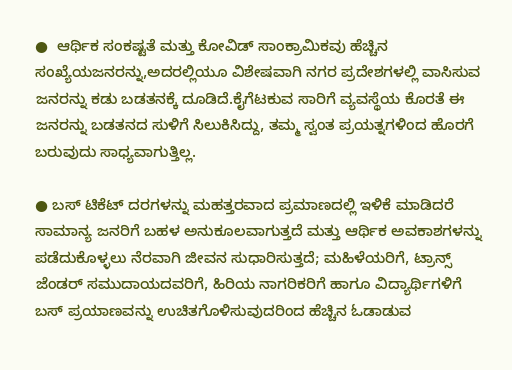●  ಆರ್ಥಿಕ ಸಂಕಷ್ಟತೆ ಮತ್ತು ಕೋವಿಡ್ ಸಾಂಕ್ರಾಮಿಕವು ಹೆಚ್ಚಿನ ಸಂಖ್ಯೆಯಜನರನ್ನು,ಅದರಲ್ಲಿಯೂ ವಿಶೇಷವಾಗಿ ನಗರ ಪ್ರದೇಶಗಳಲ್ಲಿ ವಾಸಿಸುವ ಜನರನ್ನು ಕಡು ಬಡತನಕ್ಕೆ ದೂಡಿದೆ.ಕೈಗೆಟಕುವ ಸಾರಿಗೆ ವ್ಯವಸ್ಥೆಯ ಕೊರತೆ ಈ ಜನರನ್ನು ಬಡತನದ ಸುಳಿಗೆ ಸಿಲುಕಿಸಿದ್ದು, ತಮ್ಮ ಸ್ವಂತ ಪ್ರಯತ್ನಗಳಿಂದ ಹೊರಗೆ ಬರುವುದು ಸಾಧ್ಯವಾಗುತ್ತಿಲ್ಲ.

● ಬಸ್ ಟಿಕೆಟ್ ದರಗಳನ್ನು ಮಹತ್ತರವಾದ ಪ್ರಮಾಣದಲ್ಲಿ ಇಳಿಕೆ ಮಾಡಿದರೆ ಸಾಮಾನ್ಯ ಜನರಿಗೆ ಬಹಳ ಅನುಕೂಲವಾಗುತ್ತದೆ ಮತ್ತು ಆರ್ಥಿಕ ಅವಕಾಶಗಳನ್ನು ಪಡೆದುಕೊಳ್ಳಲು ನೆರವಾಗಿ ಜೀವನ ಸುಧಾರಿಸುತ್ತದೆ; ಮಹಿಳೆಯರಿಗೆ, ಟ್ರಾನ್ಸ್ ಜೆಂಡರ್ ಸಮುದಾಯದವರಿಗೆ, ಹಿರಿಯ ನಾಗರಿಕರಿಗೆ ಹಾಗೂ ವಿದ್ಯಾರ್ಥಿಗಳಿಗೆ ಬಸ್ ಪ್ರಯಾಣವನ್ನು ಉಚಿತಗೊಳಿಸುವುದರಿಂದ ಹೆಚ್ಚಿನ ಓಡಾಡುವ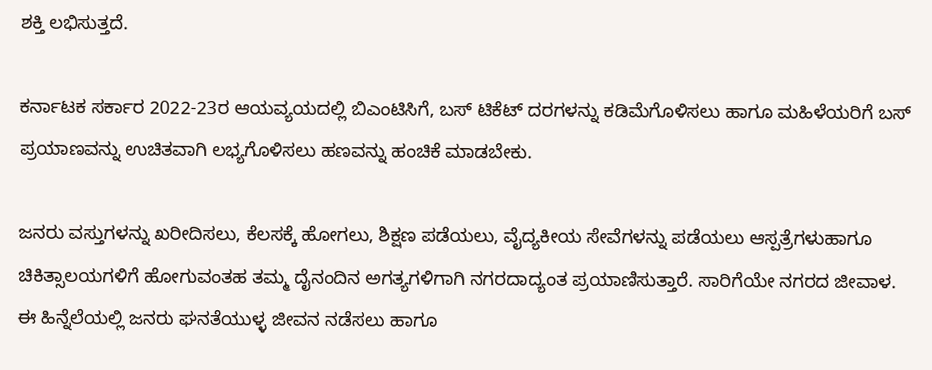ಶಕ್ತಿ ಲಭಿಸುತ್ತದೆ.

ಕರ್ನಾಟಕ ಸರ್ಕಾರ 2022-23ರ ಆಯವ್ಯಯದಲ್ಲಿ ಬಿಎಂಟಿಸಿಗೆ, ಬಸ್ ಟಿಕೆಟ್ ದರಗಳನ್ನು ಕಡಿಮೆಗೊಳಿಸಲು ಹಾಗೂ ಮಹಿಳೆಯರಿಗೆ ಬಸ್ ಪ್ರಯಾಣವನ್ನು ಉಚಿತವಾಗಿ ಲಭ್ಯಗೊಳಿಸಲು ಹಣವನ್ನು ಹಂಚಿಕೆ ಮಾಡಬೇಕು.

ಜನರು ವಸ್ತುಗಳನ್ನು ಖರೀದಿಸಲು, ಕೆಲಸಕ್ಕೆ ಹೋಗಲು, ಶಿಕ್ಷಣ ಪಡೆಯಲು, ವೈದ್ಯಕೀಯ ಸೇವೆಗಳನ್ನು ಪಡೆಯಲು ಆಸ್ಪತ್ರೆಗಳುಹಾಗೂ ಚಿಕಿತ್ಸಾಲಯಗಳಿಗೆ ಹೋಗುವಂತಹ ತಮ್ಮ ದೈನಂದಿನ ಅಗತ್ಯಗಳಿಗಾಗಿ ನಗರದಾದ್ಯಂತ ಪ್ರಯಾಣಿಸುತ್ತಾರೆ. ಸಾರಿಗೆಯೇ ನಗರದ ಜೀವಾಳ. ಈ ಹಿನ್ನೆಲೆಯಲ್ಲಿ ಜನರು ಘನತೆಯುಳ್ಳ ಜೀವನ ನಡೆಸಲು ಹಾಗೂ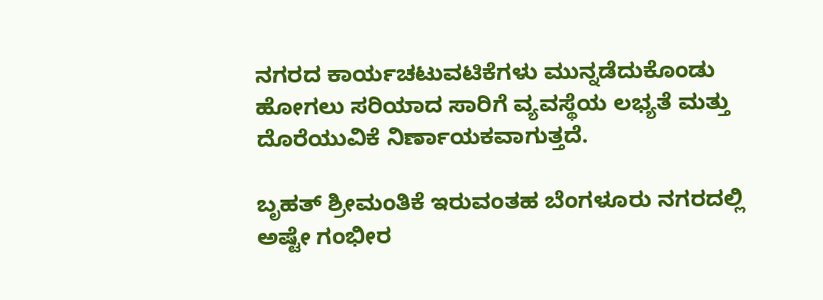ನಗರದ ಕಾರ್ಯಚಟುವಟಿಕೆಗಳು ಮುನ್ನಡೆದುಕೊಂಡು ಹೋಗಲು ಸರಿಯಾದ ಸಾರಿಗೆ ವ್ಯವಸ್ಥೆಯ ಲಭ್ಯತೆ ಮತ್ತು ದೊರೆಯುವಿಕೆ ನಿರ್ಣಾಯಕವಾಗುತ್ತದೆ.

ಬೃಹತ್ ಶ್ರೀಮಂತಿಕೆ ಇರುವಂತಹ ಬೆಂಗಳೂರು ನಗರದಲ್ಲಿ ಅಷ್ಟೇ ಗಂಭೀರ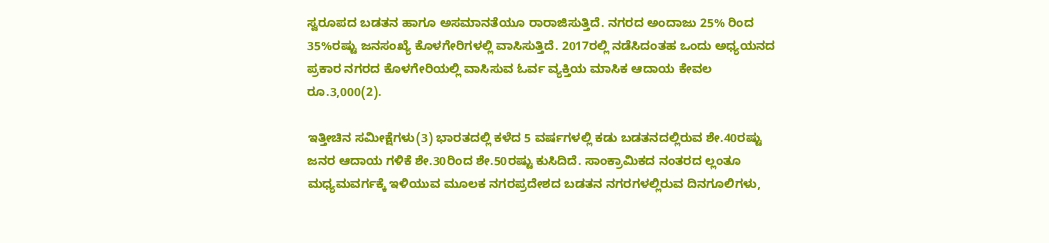ಸ್ವರೂಪದ ಬಡತನ ಹಾಗೂ ಅಸಮಾನತೆಯೂ ರಾರಾಜಿಸುತ್ತಿದೆ. ನಗರದ ಅಂದಾಜು 25% ರಿಂದ 35%ರಷ್ಟು ಜನಸಂಖ್ಯೆ ಕೊಳಗೇರಿಗಳಲ್ಲಿ ವಾಸಿಸುತ್ತಿದೆ. 2017ರಲ್ಲಿ ನಡೆಸಿದಂತಹ ಒಂದು ಅಧ್ಯಯನದ ಪ್ರಕಾರ ನಗರದ ಕೊಳಗೇರಿಯಲ್ಲಿ ವಾಸಿಸುವ ಓರ್ವ ವ್ಯಕ್ತಿಯ ಮಾಸಿಕ ಆದಾಯ ಕೇವಲ ರೂ.3,000(2).

ಇತ್ತೀಚಿನ ಸಮೀಕ್ಷೆಗಳು(3) ಭಾರತದಲ್ಲಿ ಕಳೆದ 5 ವರ್ಷಗಳಲ್ಲಿ ಕಡು ಬಡತನದಲ್ಲಿರುವ ಶೇ.40ರಷ್ಟು ಜನರ ಆದಾಯ ಗಳಿಕೆ ಶೇ.30ರಿಂದ ಶೇ.50ರಷ್ಟು ಕುಸಿದಿದೆ. ಸಾಂಕ್ರಾಮಿಕದ ನಂತರದ ಲ್ಲಂತೂ ಮಧ್ಯಮವರ್ಗಕ್ಕೆ ಇಳಿಯುವ ಮೂಲಕ ನಗರಪ್ರದೇಶದ ಬಡತನ ನಗರಗಳಲ್ಲಿರುವ ದಿನಗೂಲಿಗಳು,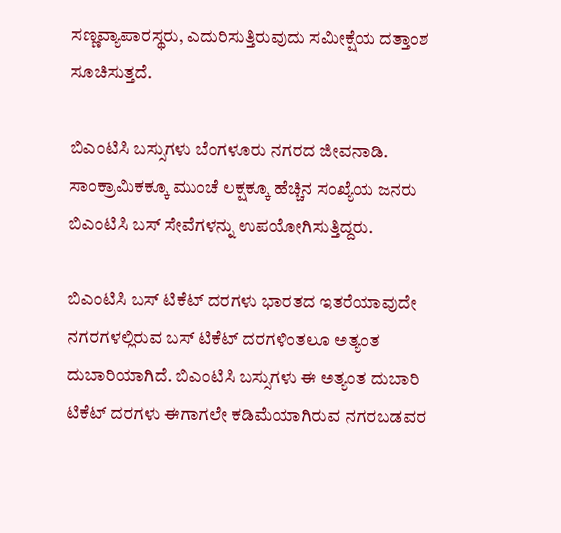ಸಣ್ಣವ್ಯಾಪಾರಸ್ಥರು, ಎದುರಿಸುತ್ತಿರುವುದು ಸಮೀಕ್ಷೆಯ ದತ್ತಾಂಶ ಸೂಚಿಸುತ್ತದೆ.

ಬಿಎಂಟಿಸಿ ಬಸ್ಸುಗಳು ಬೆಂಗಳೂರು ನಗರದ ಜೀವನಾಡಿ. ಸಾಂಕ್ರಾಮಿಕಕ್ಕೂ ಮುಂಚೆ ಲಕ್ಷಕ್ಕೂ ಹೆಚ್ಚಿನ ಸಂಖ್ಯೆಯ ಜನರು ಬಿಎಂಟಿಸಿ ಬಸ್ ಸೇವೆಗಳನ್ನು ಉಪಯೋಗಿಸುತ್ತಿದ್ದರು.

ಬಿಎಂಟಿಸಿ ಬಸ್ ಟಿಕೆಟ್ ದರಗಳು ಭಾರತದ ಇತರೆಯಾವುದೇ ನಗರಗಳಲ್ಲಿರುವ ಬಸ್ ಟಿಕೆಟ್ ದರಗಳಿಂತಲೂ ಅತ್ಯಂತ ದುಬಾರಿಯಾಗಿದೆ. ಬಿಎಂಟಿಸಿ ಬಸ್ಸುಗಳು ಈ ಅತ್ಯಂತ ದುಬಾರಿ ಟಿಕೆಟ್ ದರಗಳು ಈಗಾಗಲೇ ಕಡಿಮೆಯಾಗಿರುವ ನಗರಬಡವರ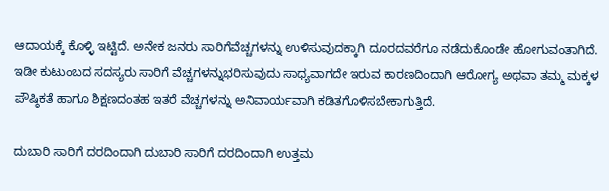ಆದಾಯಕ್ಕೆ ಕೊಳ್ಳಿ ಇಟ್ಟಿದೆ. ಅನೇಕ ಜನರು ಸಾರಿಗೆವೆಚ್ಚಗಳನ್ನು ಉಳಿಸುವುದಕ್ಕಾಗಿ ದೂರದವರೆಗೂ ನಡೆದುಕೊಂಡೇ ಹೋಗುವಂತಾಗಿದೆ. ಇಡೀ ಕುಟುಂಬದ ಸದಸ್ಯರು ಸಾರಿಗೆ ವೆಚ್ಚಗಳನ್ನುಭರಿಸುವುದು ಸಾಧ್ಯವಾಗದೇ ಇರುವ ಕಾರಣದಿಂದಾಗಿ ಆರೋಗ್ಯ ಅಥವಾ ತಮ್ಮ ಮಕ್ಕಳ ಪೌಷ್ಠಿಕತೆ ಹಾಗೂ ಶಿಕ್ಷಣದಂತಹ ಇತರೆ ವೆಚ್ಚಗಳನ್ನು ಅನಿವಾರ್ಯವಾಗಿ ಕಡಿತಗೊಳಿಸಬೇಕಾಗುತ್ತಿದೆ.

ದುಬಾರಿ ಸಾರಿಗೆ ದರದಿಂದಾಗಿ ದುಬಾರಿ ಸಾರಿಗೆ ದರದಿಂದಾಗಿ ಉತ್ತಮ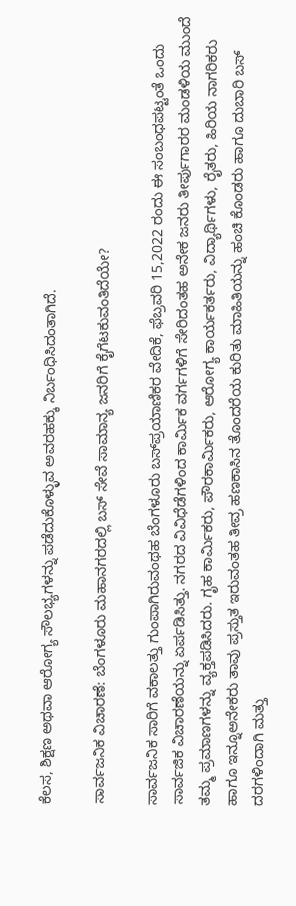ಕೆಲಸ, ಶಿಕ್ಷಣ ಅಥವಾ ಆರೋಗ್ಯ ಸೌಲಭ್ಯಗಳನ್ನು ಪಡೆದುಕೊಳ್ಳುವ ಅವರಹಕ್ಕು ನಿರ್ಬಂಧಿಸಿದಂತಾಗಿದೆ.

ಸಾರ್ವಜನಿಕ ವಿಚಾರಣೆ: ಬೆಂಗಳೂರು ಮಹಾನಗರದಲ್ಲಿ ಬಸ್ ಸೇವೆ ಸಾಮಾನ್ಯ ಜನರಿಗೆ ಕೈಗೆಟಕುವಂತಿದೆಯೇ?

ಸಾರ್ವಜನಿಕ ಸಾರಿಗೆ ವಕಾಲತ್ತು ಗುಂಪಾಗಿರುವಂಥಹ ಬೆಂಗಳೂರು ಬಸ್‌ಪ್ರಯಾಣಿಕರ ವೇದಿಕೆ, ಫೆಬ್ರವರಿ 15,2022 ರಂದು ಈ ಸಂಬಂಧಪಟ್ಟಂತೆ ಒಂದು ಸಾರ್ವಜಿಕ ವಿಚಾರಣೆಯನ್ನು ಏರ್ಪಡಿಸಿತ್ತು. ನಗರದ ವಿವಿಧೆಡೆಗಳಿಂದ ಕಾರ್ಮಿಕ ವರ್ಗಗಳಿಗೆ ಸೇರಿದಂತಹ ಅನೇಕ ಜನರು ತೀರ್ಪುಗಾರರ ಮಂಡಳಿಯ ಮುಂದೆ ತಮ್ಮ ಪ್ರಮಾಣಗಳನ್ನು ವ್ಯಕ್ತಪಡಿಸಿದರು. ಗೃಹ ಕಾರ್ಮಿಕರು, ಪೌರಕಾರ್ಮಿಕರು, ಆರೋಗ್ಯ ಕಾರ್ಯಕರ್ತರು, ವಿದ್ಯಾರ್ಥಿಗಳು, ರೈತರು, ಹಿರಿಯ ನಾಗರಿಕರು ಹಾಗೂ ಇನ್ನೂಅನೇಕರು ತಾವು ಪ್ರಸ್ತುತ ಇರುವಂತಹ ತೀವ್ರ ಹಣಕಾಸಿನ ತೊಂದರೆಯ ಕುರಿತು ಮಾಹಿತಿಯನ್ನು ಹಂಚಿ ಕೊಂಡರು ಹಾಗೂ ದುಬಾರಿ ಬಸ್ ದರಗಳಿಂದಾಗಿ ಮತ್ತು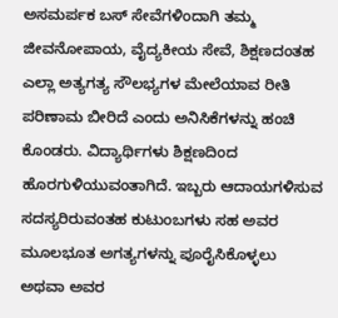ಅಸಮರ್ಪಕ ಬಸ್ ಸೇವೆಗಳಿಂದಾಗಿ ತಮ್ಮ ಜೀವನೋಪಾಯ, ವೈದ್ಯಕೀಯ ಸೇವೆ, ಶಿಕ್ಷಣದಂತಹ ಎಲ್ಲಾ ಅತ್ಯಗತ್ಯ ಸೌಲಭ್ಯಗಳ ಮೇಲೆಯಾವ ರೀತಿ ಪರಿಣಾಮ ಬೀರಿದೆ ಎಂದು ಅನಿಸಿಕೆಗಳನ್ನು ಹಂಚಿ ಕೊಂಡರು. ವಿದ್ಯಾರ್ಥಿಗಳು ಶಿಕ್ಷಣದಿಂದ ಹೊರಗುಳಿಯುವಂತಾಗಿದೆ. ಇಬ್ಬರು ಆದಾಯಗಳಿಸುವ ಸದಸ್ಯರಿರುವಂತಹ ಕುಟುಂಬಗಳು ಸಹ ಅವರ ಮೂಲಭೂತ ಅಗತ್ಯಗಳನ್ನು ಪೂರೈಸಿಕೊಳ್ಳಲು ಅಥವಾ ಅವರ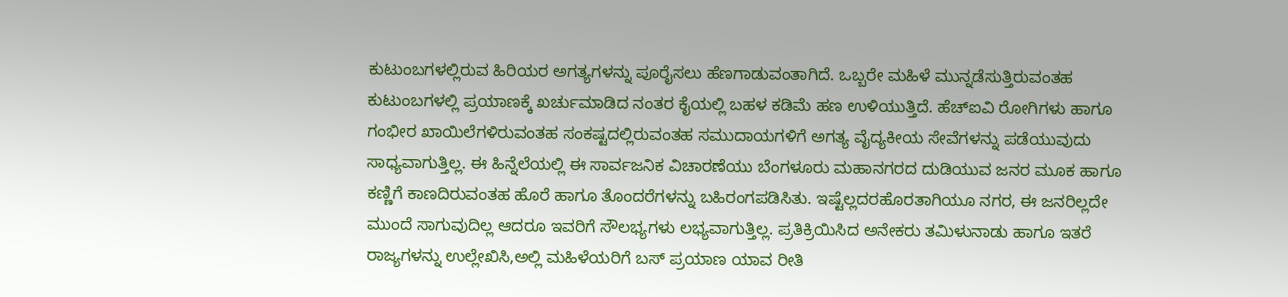ಕುಟುಂಬಗಳಲ್ಲಿರುವ ಹಿರಿಯರ ಅಗತ್ಯಗಳನ್ನು ಪೂರೈಸಲು ಹೆಣಗಾಡುವಂತಾಗಿದೆ. ಒಬ್ಬರೇ ಮಹಿಳೆ ಮುನ್ನಡೆಸುತ್ತಿರುವಂತಹ ಕುಟುಂಬಗಳಲ್ಲಿ ಪ್ರಯಾಣಕ್ಕೆ ಖರ್ಚುಮಾಡಿದ ನಂತರ ಕೈಯಲ್ಲಿ ಬಹಳ ಕಡಿಮೆ ಹಣ ಉಳಿಯುತ್ತಿದೆ. ಹೆಚ್‌ಐವಿ ರೋಗಿಗಳು ಹಾಗೂ ಗಂಭೀರ ಖಾಯಿಲೆಗಳಿರುವಂತಹ ಸಂಕಷ್ಟದಲ್ಲಿರುವಂತಹ ಸಮುದಾಯಗಳಿಗೆ ಅಗತ್ಯ ವೈದ್ಯಕೀಯ ಸೇವೆಗಳನ್ನು ಪಡೆಯುವುದು ಸಾಧ್ಯವಾಗುತ್ತಿಲ್ಲ. ಈ ಹಿನ್ನೆಲೆಯಲ್ಲಿ ಈ ಸಾರ್ವಜನಿಕ ವಿಚಾರಣೆಯು ಬೆಂಗಳೂರು ಮಹಾನಗರದ ದುಡಿಯುವ ಜನರ ಮೂಕ ಹಾಗೂ ಕಣ್ಣಿಗೆ ಕಾಣದಿರುವಂತಹ ಹೊರೆ ಹಾಗೂ ತೊಂದರೆಗಳನ್ನು ಬಹಿರಂಗಪಡಿಸಿತು. ಇಷ್ಟೆಲ್ಲದರಹೊರತಾಗಿಯೂ ನಗರ, ಈ ಜನರಿಲ್ಲದೇ ಮುಂದೆ ಸಾಗುವುದಿಲ್ಲ ಆದರೂ ಇವರಿಗೆ ಸೌಲಭ್ಯಗಳು ಲಭ್ಯವಾಗುತ್ತಿಲ್ಲ. ಪ್ರತಿಕ್ರಿಯಿಸಿದ ಅನೇಕರು ತಮಿಳುನಾಡು ಹಾಗೂ ಇತರೆ ರಾಜ್ಯಗಳನ್ನು ಉಲ್ಲೇಖಿಸಿ,ಅಲ್ಲಿ ಮಹಿಳೆಯರಿಗೆ ಬಸ್ ಪ್ರಯಾಣ ಯಾವ ರೀತಿ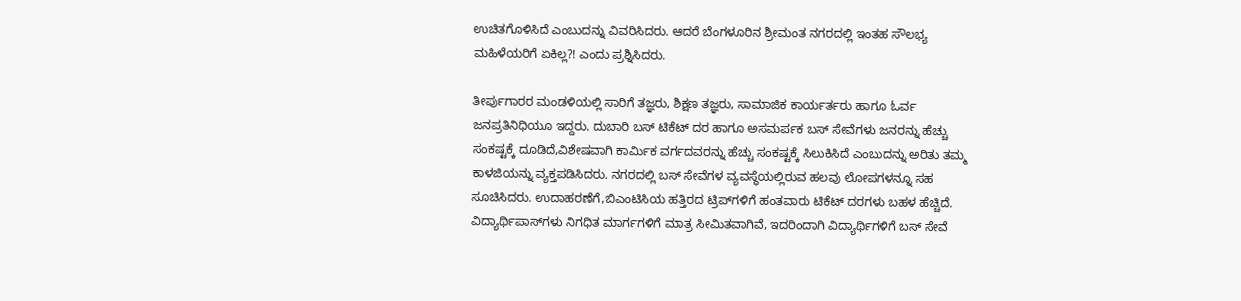ಉಚಿತಗೊಳಿಸಿದೆ ಎಂಬುದನ್ನು ವಿವರಿಸಿದರು. ಆದರೆ ಬೆಂಗಳೂರಿನ ಶ್ರೀಮಂತ ನಗರದಲ್ಲಿ ಇಂತಹ ಸೌಲಭ್ಯ ಮಹಿಳೆಯರಿಗೆ ಏಕಿಲ್ಲ?! ಎಂದು ಪ್ರಶ್ನಿಸಿದರು.

ತೀರ್ಪುಗಾರರ ಮಂಡಳಿಯಲ್ಲಿ ಸಾರಿಗೆ ತಜ್ಞರು, ಶಿಕ್ಷಣ ತಜ್ಞರು, ಸಾಮಾಜಿಕ ಕಾರ್ಯರ್ತರು ಹಾಗೂ ಓರ್ವ ಜನಪ್ರತಿನಿಧಿಯೂ ಇದ್ದರು. ದುಬಾರಿ ಬಸ್ ಟಿಕೆಟ್ ದರ ಹಾಗೂ ಅಸಮರ್ಪಕ ಬಸ್ ಸೇವೆಗಳು ಜನರನ್ನು ಹೆಚ್ಚು ಸಂಕಷ್ಟಕ್ಕೆ ದೂಡಿದೆ,ವಿಶೇಷವಾಗಿ ಕಾರ್ಮಿಕ ವರ್ಗದವರನ್ನು ಹೆಚ್ಚು ಸಂಕಷ್ಟಕ್ಕೆ ಸಿಲುಕಿಸಿದೆ ಎಂಬುದನ್ನು ಅರಿತು ತಮ್ಮ ಕಾಳಜಿಯನ್ನು ವ್ಯಕ್ತಪಡಿಸಿದರು. ನಗರದಲ್ಲಿ ಬಸ್ ಸೇವೆಗಳ ವ್ಯವಸ್ಥೆಯಲ್ಲಿರುವ ಹಲವು ಲೋಪಗಳನ್ನೂ ಸಹ ಸೂಚಿಸಿದರು. ಉದಾಹರಣೆಗೆ,ಬಿಎಂಟಿಸಿಯ ಹತ್ತಿರದ ಟ್ರಿಪ್‌ಗಳಿಗೆ ಹಂತವಾರು ಟಿಕೆಟ್ ದರಗಳು ಬಹಳ ಹೆಚ್ಚಿದೆ. ವಿದ್ಯಾರ್ಥಿಪಾಸ್‌ಗಳು ನಿಗಧಿತ ಮಾರ್ಗಗಳಿಗೆ ಮಾತ್ರ ಸೀಮಿತವಾಗಿವೆ, ಇದರಿಂದಾಗಿ ವಿದ್ಯಾರ್ಥಿಗಳಿಗೆ ಬಸ್ ಸೇವೆ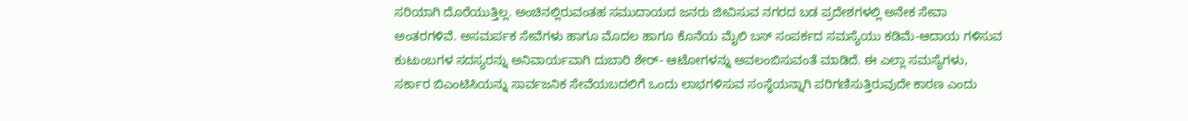ಸರಿಯಾಗಿ ದೊರೆಯುತ್ತಿಲ್ಲ. ಅಂಚಿನಲ್ಲಿರುವಂತಹ ಸಮುದಾಯದ ಜನರು ಜೀವಿಸುವ ನಗರದ ಬಡ ಪ್ರದೇಶಗಳಲ್ಲಿ ಅನೇಕ ಸೇವಾ ಅಂತರಗಳಿವೆ. ಅಸಮರ್ಪಕ ಸೇವೆಗಳು ಹಾಗೂ ಮೊದಲ ಹಾಗೂ ಕೊನೆಯ ಮೈಲಿ ಬಸ್ ಸಂಪರ್ಕದ ಸಮಸ್ಯೆಯು ಕಡಿಮೆ-ಆದಾಯ ಗಳಿಸುವ ಕುಟುಂಬಗಳ ಸದಸ್ಯರನ್ನು ಅನಿವಾರ್ಯವಾಗಿ ದುಬಾರಿ ಶೇರ್- ಆಟೋಗಳನ್ನು ಅವಲಂಬಿಸುವಂತೆ ಮಾಡಿದೆ. ಈ ಎಲ್ಲಾ ಸಮಸ್ಯೆಗಳು, ಸರ್ಕಾರ ಬಿಎಂಟಿಸಿಯನ್ನು ಸಾರ್ವಜನಿಕ ಸೇವೆಯಬದಲಿಗೆ ಒಂದು ಲಾಭಗಳಿಸುವ ಸಂಸ್ಥೆಯನ್ನಾಗಿ ಪರಿಗಣಿಸುತ್ತಿರುವುದೇ ಕಾರಣ ಎಂದು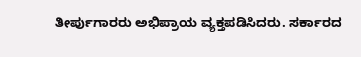ತೀರ್ಪುಗಾರರು ಅಭಿಪ್ರಾಯ ವ್ಯಕ್ತಪಡಿಸಿದರು. ಸರ್ಕಾರದ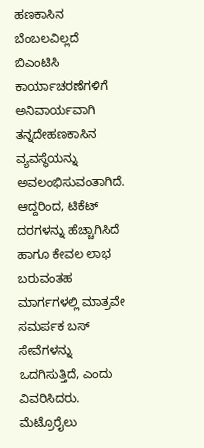ಹಣಕಾಸಿನ ಬೆಂಬಲವಿಲ್ಲದೆ ಬಿಎಂಟಿಸಿ ಕಾರ್ಯಾಚರಣೆಗಳಿಗೆ ಅನಿವಾರ್ಯವಾಗಿ ತನ್ನದೇಹಣಕಾಸಿನ ವ್ಯವಸ್ಥೆಯನ್ನು ಅವಲಂಭಿಸುವಂತಾಗಿದೆ. ಆದ್ದರಿಂದ, ಟಿಕೆಟ್ ದರಗಳನ್ನು ಹೆಚ್ಚಾಗಿಸಿದೆ ಹಾಗೂ ಕೇವಲ ಲಾಭ ಬರುವಂತಹ ಮಾರ್ಗಗಳಲ್ಲಿ ಮಾತ್ರವೇ ಸಮರ್ಪಕ ಬಸ್ ಸೇವೆಗಳನ್ನು ಒದಗಿಸುತ್ತಿದೆ, ಎಂದು ವಿವರಿಸಿದರು. ಮೆಟ್ರೊರೈಲು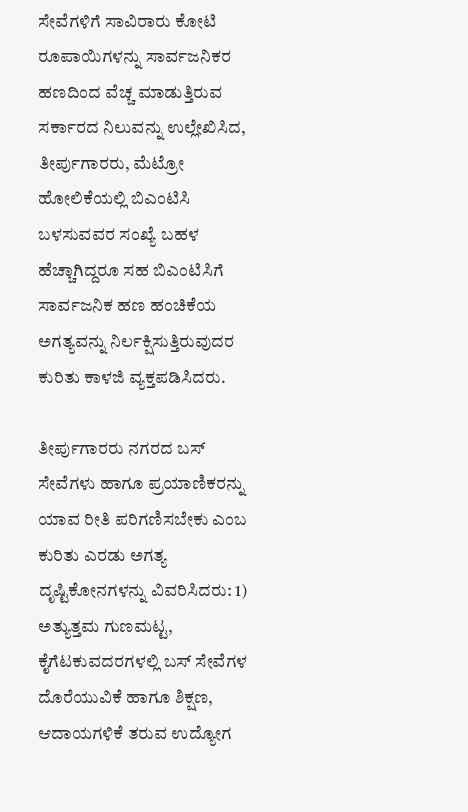ಸೇವೆಗಳಿಗೆ ಸಾವಿರಾರು ಕೋಟಿ ರೂಪಾಯಿಗಳನ್ನು ಸಾರ್ವಜನಿಕರ ಹಣದಿಂದ ವೆಚ್ಚ ಮಾಡುತ್ತಿರುವ ಸರ್ಕಾರದ ನಿಲುವನ್ನು ಉಲ್ಲೇಖಿಸಿದ, ತೀರ್ಪುಗಾರರು, ಮೆಟ್ರೋ ಹೋಲಿಕೆಯಲ್ಲಿ ಬಿಎಂಟಿಸಿ ಬಳಸುವವರ ಸಂಖ್ಯೆ ಬಹಳ ಹೆಚ್ಚಾಗಿದ್ದರೂ ಸಹ ಬಿಎಂಟಿಸಿಗೆ ಸಾರ್ವಜನಿಕ ಹಣ ಹಂಚಿಕೆಯ ಅಗತ್ಯವನ್ನು ನಿರ್ಲಕ್ಷಿಸುತ್ತಿರುವುದರ ಕುರಿತು ಕಾಳಜಿ ವ್ಯಕ್ತಪಡಿಸಿದರು.

ತೀರ್ಪುಗಾರರು ನಗರದ ಬಸ್ ಸೇವೆಗಳು ಹಾಗೂ ಪ್ರಯಾಣಿಕರನ್ನು ಯಾವ ರೀತಿ ಪರಿಗಣಿಸಬೇಕು ಎಂಬ ಕುರಿತು ಎರಡು ಅಗತ್ಯ ದೃಷ್ಟಿಕೋನಗಳನ್ನು ವಿವರಿಸಿದರು: 1) ಅತ್ಯುತ್ತಮ ಗುಣಮಟ್ಟ, ಕೈಗೆಟಕುವದರಗಳಲ್ಲಿ ಬಸ್ ಸೇವೆಗಳ ದೊರೆಯುವಿಕೆ ಹಾಗೂ ಶಿಕ್ಷಣ, ಆದಾಯಗಳಿಕೆ ತರುವ ಉದ್ಯೋಗ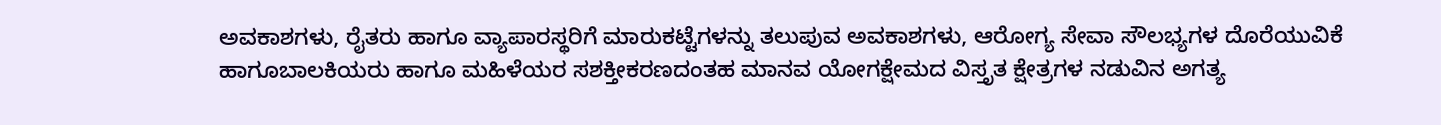ಅವಕಾಶಗಳು, ರೈತರು ಹಾಗೂ ವ್ಯಾಪಾರಸ್ಥರಿಗೆ ಮಾರುಕಟ್ಟೆಗಳನ್ನು ತಲುಪುವ ಅವಕಾಶಗಳು, ಆರೋಗ್ಯ ಸೇವಾ ಸೌಲಭ್ಯಗಳ ದೊರೆಯುವಿಕೆ ಹಾಗೂಬಾಲಕಿಯರು ಹಾಗೂ ಮಹಿಳೆಯರ ಸಶಕ್ತೀಕರಣದಂತಹ ಮಾನವ ಯೋಗಕ್ಷೇಮದ ವಿಸ್ತೃತ ಕ್ಷೇತ್ರಗಳ ನಡುವಿನ ಅಗತ್ಯ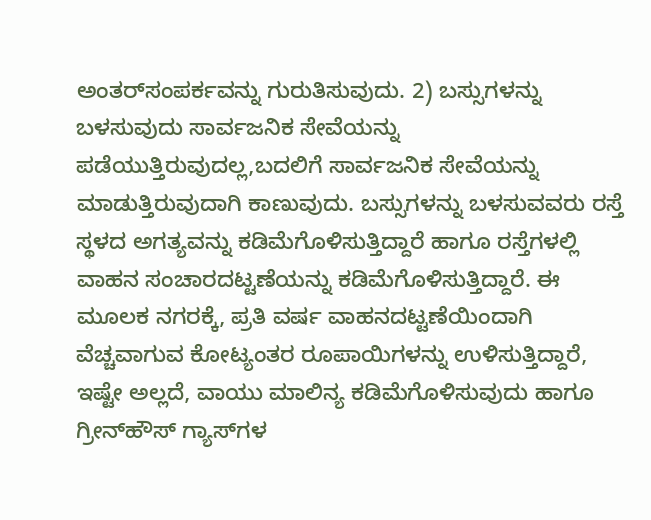ಅಂತರ್‌ಸಂಪರ್ಕವನ್ನು ಗುರುತಿಸುವುದು. 2) ಬಸ್ಸುಗಳನ್ನು ಬಳಸುವುದು ಸಾರ್ವಜನಿಕ ಸೇವೆಯನ್ನು ಪಡೆಯುತ್ತಿರುವುದಲ್ಲ,ಬದಲಿಗೆ ಸಾರ್ವಜನಿಕ ಸೇವೆಯನ್ನು ಮಾಡುತ್ತಿರುವುದಾಗಿ ಕಾಣುವುದು. ಬಸ್ಸುಗಳನ್ನು ಬಳಸುವವರು ರಸ್ತೆ ಸ್ಥಳದ ಅಗತ್ಯವನ್ನು ಕಡಿಮೆಗೊಳಿಸುತ್ತಿದ್ದಾರೆ ಹಾಗೂ ರಸ್ತೆಗಳಲ್ಲಿ ವಾಹನ ಸಂಚಾರದಟ್ಟಣೆಯನ್ನು ಕಡಿಮೆಗೊಳಿಸುತ್ತಿದ್ದಾರೆ. ಈ ಮೂಲಕ ನಗರಕ್ಕೆ, ಪ್ರತಿ ವರ್ಷ ವಾಹನದಟ್ಟಣೆಯಿಂದಾಗಿ ವೆಚ್ಚವಾಗುವ ಕೋಟ್ಯಂತರ ರೂಪಾಯಿಗಳನ್ನು ಉಳಿಸುತ್ತಿದ್ದಾರೆ, ಇಷ್ಟೇ ಅಲ್ಲದೆ, ವಾಯು ಮಾಲಿನ್ಯ ಕಡಿಮೆಗೊಳಿಸುವುದು ಹಾಗೂ ಗ್ರೀನ್‌ಹೌಸ್ ಗ್ಯಾಸ್‌ಗಳ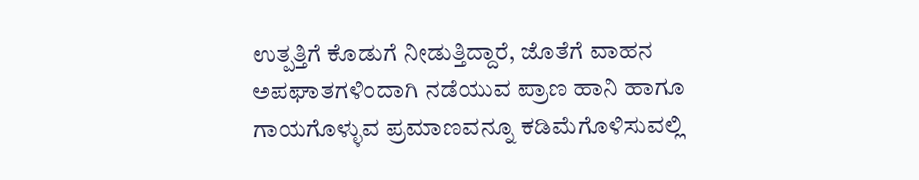ಉತ್ಪತ್ತಿಗೆ ಕೊಡುಗೆ ನೀಡುತ್ತಿದ್ದಾರೆ, ಜೊತೆಗೆ ವಾಹನ ಅಪಘಾತಗಳಿಂದಾಗಿ ನಡೆಯುವ ಪ್ರಾಣ ಹಾನಿ ಹಾಗೂ ಗಾಯಗೊಳ್ಳುವ ಪ್ರಮಾಣವನ್ನೂ ಕಡಿಮೆಗೊಳಿಸುವಲ್ಲಿ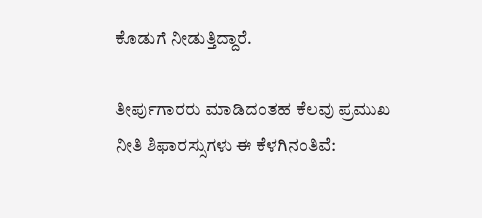ಕೊಡುಗೆ ನೀಡುತ್ತಿದ್ದಾರೆ.

ತೀರ್ಪುಗಾರರು ಮಾಡಿದಂತಹ ಕೆಲವು ಪ್ರಮುಖ ನೀತಿ ಶಿಫಾರಸ್ಸುಗಳು ಈ ಕೆಳಗಿನಂತಿವೆ: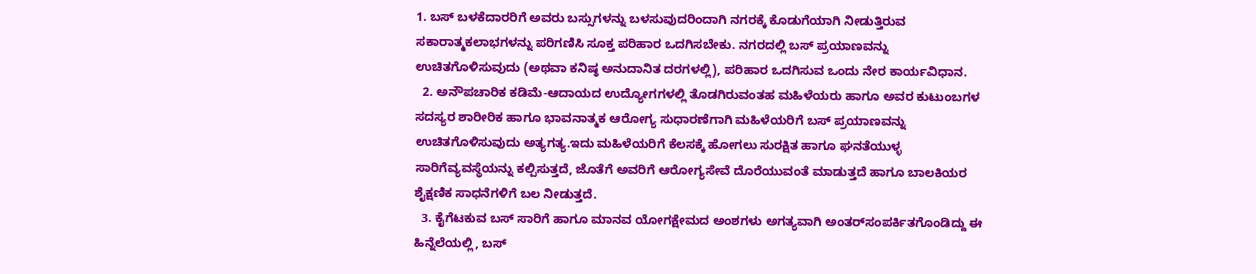1. ಬಸ್ ಬಳಕೆದಾರರಿಗೆ ಅವರು ಬಸ್ಸುಗಳನ್ನು ಬಳಸುವುದರಿಂದಾಗಿ ನಗರಕ್ಕೆ ಕೊಡುಗೆಯಾಗಿ ನೀಡುತ್ತಿರುವ ಸಕಾರಾತ್ಮಕಲಾಭಗಳನ್ನು ಪರಿಗಣಿಸಿ ಸೂಕ್ತ ಪರಿಹಾರ ಒದಗಿಸಬೇಕು. ನಗರದಲ್ಲಿ ಬಸ್ ಪ್ರಯಾಣವನ್ನು ಉಚಿತಗೊಳಿಸುವುದು (ಅಥವಾ ಕನಿಷ್ಠ ಅನುದಾನಿತ ದರಗಳಲ್ಲಿ), ಪರಿಹಾರ ಒದಗಿಸುವ ಒಂದು ನೇರ ಕಾರ್ಯವಿಧಾನ.
  2. ಅನೌಪಚಾರಿಕ ಕಡಿಮೆ-ಆದಾಯದ ಉದ್ಯೋಗಗಳಲ್ಲಿ ತೊಡಗಿರುವಂತಹ ಮಹಿಳೆಯರು ಹಾಗೂ ಅವರ ಕುಟುಂಬಗಳ ಸದಸ್ಯರ ಶಾರೀರಿಕ ಹಾಗೂ ಭಾವನಾತ್ಮಕ ಆರೋಗ್ಯ ಸುಧಾರಣೆಗಾಗಿ ಮಹಿಳೆಯರಿಗೆ ಬಸ್ ಪ್ರಯಾಣವನ್ನು ಉಚಿತಗೊಳಿಸುವುದು ಅತ್ಯಗತ್ಯ.ಇದು ಮಹಿಳೆಯರಿಗೆ ಕೆಲಸಕ್ಕೆ ಹೋಗಲು ಸುರಕ್ಷಿತ ಹಾಗೂ ಘನತೆಯುಳ್ಳ ಸಾರಿಗೆವ್ಯವಸ್ಥೆಯನ್ನು ಕಲ್ಪಿಸುತ್ತದೆ, ಜೊತೆಗೆ ಅವರಿಗೆ ಆರೋಗ್ಯಸೇವೆ ದೊರೆಯುವಂತೆ ಮಾಡುತ್ತದೆ ಹಾಗೂ ಬಾಲಕಿಯರ ಶೈಕ್ಷಣಿಕ ಸಾಧನೆಗಳಿಗೆ ಬಲ ನೀಡುತ್ತದೆ.
  3. ಕೈಗೆಟಕುವ ಬಸ್ ಸಾರಿಗೆ ಹಾಗೂ ಮಾನವ ಯೋಗಕ್ಷೇಮದ ಅಂಶಗಳು ಅಗತ್ಯವಾಗಿ ಅಂತರ್‌ಸಂಪರ್ಕಿತಗೊಂಡಿದ್ದು ಈ ಹಿನ್ನೆಲೆಯಲ್ಲಿ, ಬಸ್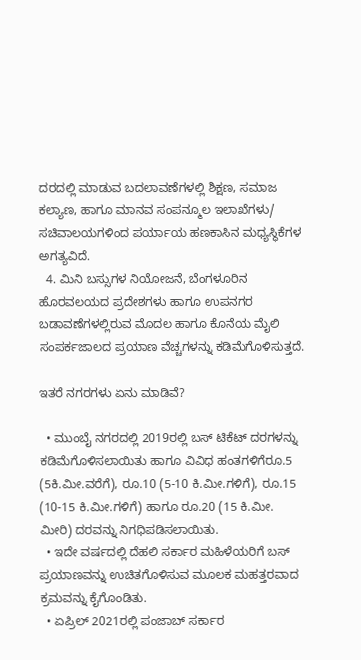ದರದಲ್ಲಿ ಮಾಡುವ ಬದಲಾವಣೆಗಳಲ್ಲಿ ಶಿಕ್ಷಣ, ಸಮಾಜ ಕಲ್ಯಾಣ, ಹಾಗೂ ಮಾನವ ಸಂಪನ್ಮೂಲ ಇಲಾಖೆಗಳು/ ಸಚಿವಾಲಯಗಳಿಂದ ಪರ್ಯಾಯ ಹಣಕಾಸಿನ ಮಧ್ಯಸ್ಥಿಕೆಗಳ ಅಗತ್ಯವಿದೆ.
  4. ಮಿನಿ ಬಸ್ಸುಗಳ ನಿಯೋಜನೆ, ಬೆಂಗಳೂರಿನ ಹೊರವಲಯದ ಪ್ರದೇಶಗಳು ಹಾಗೂ ಉಪನಗರ ಬಡಾವಣೆಗಳಲ್ಲಿರುವ ಮೊದಲ ಹಾಗೂ ಕೊನೆಯ ಮೈಲಿ ಸಂಪರ್ಕಜಾಲದ ಪ್ರಯಾಣ ವೆಚ್ಚಗಳನ್ನು ಕಡಿಮೆಗೊಳಿಸುತ್ತದೆ.

ಇತರೆ ನಗರಗಳು ಏನು ಮಾಡಿವೆ?

  • ಮುಂಬೈ ನಗರದಲ್ಲಿ 2019ರಲ್ಲಿ ಬಸ್ ಟಿಕೆಟ್ ದರಗಳನ್ನು ಕಡಿಮೆಗೊಳಿಸಲಾಯಿತು ಹಾಗೂ ವಿವಿಧ ಹಂತಗಳಿಗೆರೂ.5 (5ಕಿ.ಮೀ.ವರೆಗೆ), ರೂ.10 (5-10 ಕಿ.ಮೀ.ಗಳಿಗೆ), ರೂ.15 (10-15 ಕಿ.ಮೀ.ಗಳಿಗೆ) ಹಾಗೂ ರೂ.20 (15 ಕಿ.ಮೀ. ಮೀರಿ) ದರವನ್ನು ನಿಗಧಿಪಡಿಸಲಾಯಿತು.
  • ಇದೇ ವರ್ಷದಲ್ಲಿ ದೆಹಲಿ ಸರ್ಕಾರ ಮಹಿಳೆಯರಿಗೆ ಬಸ್ ಪ್ರಯಾಣವನ್ನು ಉಚಿತಗೊಳಿಸುವ ಮೂಲಕ ಮಹತ್ತರವಾದ ಕ್ರಮವನ್ನು ಕೈಗೊಂಡಿತು.
  • ಏಪ್ರಿಲ್ 2021ರಲ್ಲಿ ಪಂಜಾಬ್ ಸರ್ಕಾರ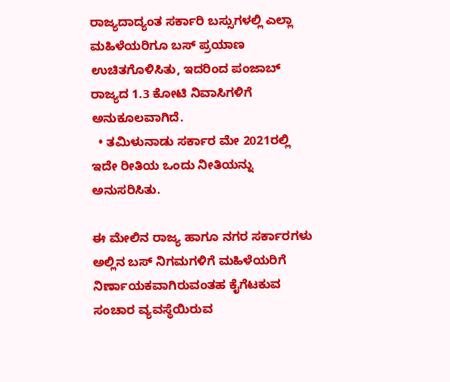ರಾಜ್ಯದಾದ್ಯಂತ ಸರ್ಕಾರಿ ಬಸ್ಸುಗಳಲ್ಲಿ ಎಲ್ಲಾ ಮಹಿಳೆಯರಿಗೂ ಬಸ್ ಪ್ರಯಾಣ ಉಚಿತಗೊಳಿಸಿತು, ಇದರಿಂದ ಪಂಜಾಬ್ ರಾಜ್ಯದ 1.3 ಕೋಟಿ ನಿವಾಸಿಗಳಿಗೆ ಅನುಕೂಲವಾಗಿದೆ.
  • ತಮಿಳುನಾಡು ಸರ್ಕಾರ ಮೇ 2021ರಲ್ಲಿ ಇದೇ ರೀತಿಯ ಒಂದು ನೀತಿಯನ್ನು ಅನುಸರಿಸಿತು.

ಈ ಮೇಲಿನ ರಾಜ್ಯ ಹಾಗೂ ನಗರ ಸರ್ಕಾರಗಳು ಅಲ್ಲಿನ ಬಸ್ ನಿಗಮಗಳಿಗೆ ಮಹಿಳೆಯರಿಗೆ ನಿರ್ಣಾಯಕವಾಗಿರುವಂತಹ ಕೈಗೆಟಕುವ ಸಂಚಾರ ವ್ಯವಸ್ಥೆಯಿರುವ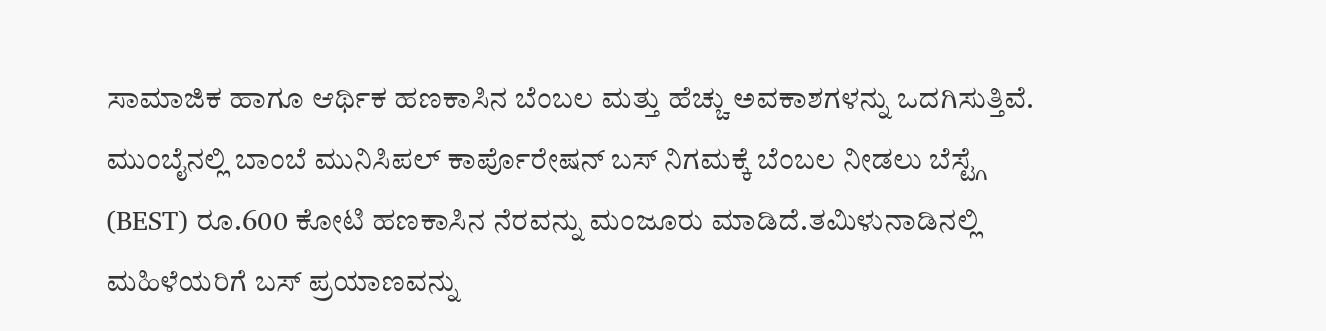ಸಾಮಾಜಿಕ ಹಾಗೂ ಆರ್ಥಿಕ ಹಣಕಾಸಿನ ಬೆಂಬಲ ಮತ್ತು ಹೆಚ್ಚು ಅವಕಾಶಗಳನ್ನು ಒದಗಿಸುತ್ತಿವೆ. ಮುಂಬೈನಲ್ಲಿ ಬಾಂಬೆ ಮುನಿಸಿಪಲ್ ಕಾರ್ಪೊರೇಷನ್ ಬಸ್ ನಿಗಮಕ್ಕೆ ಬೆಂಬಲ ನೀಡಲು ಬೆಸ್ಟ್ಗೆ (BEST) ರೂ.600 ಕೋಟಿ ಹಣಕಾಸಿನ ನೆರವನ್ನು ಮಂಜೂರು ಮಾಡಿದೆ.ತಮಿಳುನಾಡಿನಲ್ಲಿ ಮಹಿಳೆಯರಿಗೆ ಬಸ್ ಪ್ರಯಾಣವನ್ನು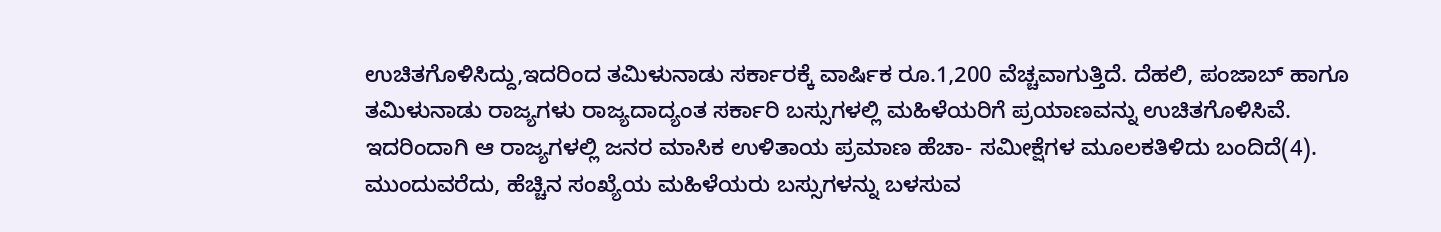ಉಚಿತಗೊಳಿಸಿದ್ದು,ಇದರಿಂದ ತಮಿಳುನಾಡು ಸರ್ಕಾರಕ್ಕೆ ವಾರ್ಷಿಕ ರೂ.1,200 ವೆಚ್ಚವಾಗುತ್ತಿದೆ. ದೆಹಲಿ, ಪಂಜಾಬ್ ಹಾಗೂ ತಮಿಳುನಾಡು ರಾಜ್ಯಗಳು ರಾಜ್ಯದಾದ್ಯಂತ ಸರ್ಕಾರಿ ಬಸ್ಸುಗಳಲ್ಲಿ ಮಹಿಳೆಯರಿಗೆ ಪ್ರಯಾಣವನ್ನು ಉಚಿತಗೊಳಿಸಿವೆ. ಇದರಿಂದಾಗಿ ಆ ರಾಜ್ಯಗಳಲ್ಲಿ ಜನರ ಮಾಸಿಕ ಉಳಿತಾಯ ಪ್ರಮಾಣ ಹೆಚಾ- ಸಮೀಕ್ಷೆಗಳ ಮೂಲಕತಿಳಿದು ಬಂದಿದೆ(4). ಮುಂದುವರೆದು, ಹೆಚ್ಚಿನ ಸಂಖ್ಯೆಯ ಮಹಿಳೆಯರು ಬಸ್ಸುಗಳನ್ನು ಬಳಸುವ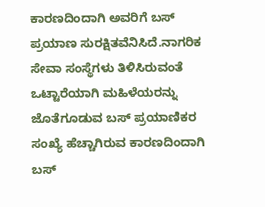ಕಾರಣದಿಂದಾಗಿ ಅವರಿಗೆ ಬಸ್ ಪ್ರಯಾಣ ಸುರಕ್ಷಿತವೆನಿಸಿದೆ.ನಾಗರಿಕ ಸೇವಾ ಸಂಸ್ಥೆಗಳು ತಿಳಿಸಿರುವಂತೆ ಒಟ್ಟಾರೆಯಾಗಿ ಮಹಿಳೆಯರನ್ನು ಜೊತೆಗೂಡುವ ಬಸ್ ಪ್ರಯಾಣಿಕರ ಸಂಖ್ಯೆ ಹೆಚ್ಚಾಗಿರುವ ಕಾರಣದಿಂದಾಗಿ ಬಸ್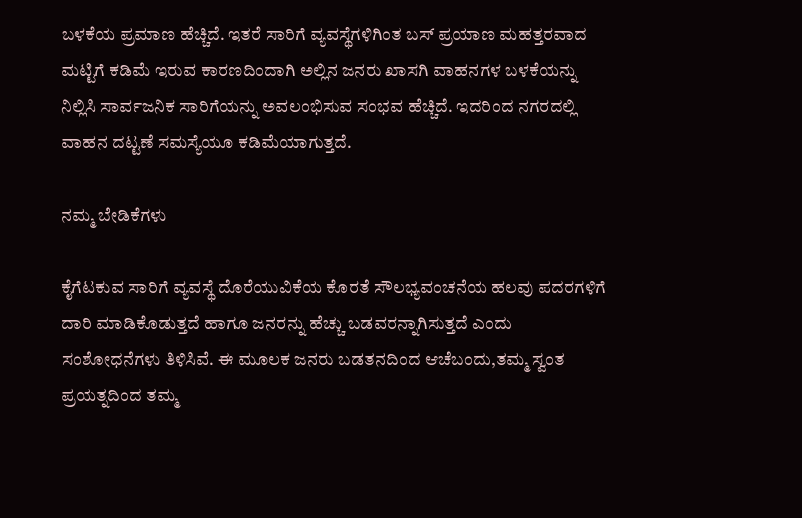ಬಳಕೆಯ ಪ್ರಮಾಣ ಹೆಚ್ಚಿದೆ. ಇತರೆ ಸಾರಿಗೆ ವ್ಯವಸ್ಥೆಗಳಿಗಿಂತ ಬಸ್ ಪ್ರಯಾಣ ಮಹತ್ತರವಾದ ಮಟ್ಟಿಗೆ ಕಡಿಮೆ ಇರುವ ಕಾರಣದಿಂದಾಗಿ ಅಲ್ಲಿನ ಜನರು ಖಾಸಗಿ ವಾಹನಗಳ ಬಳಕೆಯನ್ನು ನಿಲ್ಲಿಸಿ ಸಾರ್ವಜನಿಕ ಸಾರಿಗೆಯನ್ನು ಅವಲಂಭಿಸುವ ಸಂಭವ ಹೆಚ್ಚಿದೆ. ಇದರಿಂದ ನಗರದಲ್ಲಿ ವಾಹನ ದಟ್ಟಣೆ ಸಮಸ್ಯೆಯೂ ಕಡಿಮೆಯಾಗುತ್ತದೆ.

ನಮ್ಮ ಬೇಡಿಕೆಗಳು

ಕೈಗೆಟಕುವ ಸಾರಿಗೆ ವ್ಯವಸ್ಥೆ ದೊರೆಯುವಿಕೆಯ ಕೊರತೆ ಸೌಲಭ್ಯವಂಚನೆಯ ಹಲವು ಪದರಗಳಿಗೆ ದಾರಿ ಮಾಡಿಕೊಡುತ್ತದೆ ಹಾಗೂ ಜನರನ್ನು ಹೆಚ್ಚು ಬಡವರನ್ನಾಗಿಸುತ್ತದೆ ಎಂದು ಸಂಶೋಧನೆಗಳು ತಿಳಿಸಿವೆ. ಈ ಮೂಲಕ ಜನರು ಬಡತನದಿಂದ ಆಚೆಬಂದು,ತಮ್ಮ ಸ್ವಂತ ಪ್ರಯತ್ನದಿಂದ ತಮ್ಮ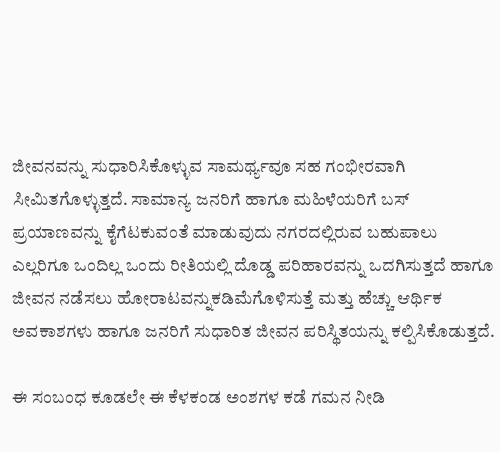ಜೀವನವನ್ನು ಸುಧಾರಿಸಿಕೊಳ್ಳುವ ಸಾಮರ್ಥ್ಯವೂ ಸಹ ಗಂಭೀರವಾಗಿ ಸೀಮಿತಗೊಳ್ಳುತ್ತದೆ. ಸಾಮಾನ್ಯ ಜನರಿಗೆ ಹಾಗೂ ಮಹಿಳೆಯರಿಗೆ ಬಸ್ ಪ್ರಯಾಣವನ್ನು ಕೈಗೆಟಕುವಂತೆ ಮಾಡುವುದು ನಗರದಲ್ಲಿರುವ ಬಹುಪಾಲು ಎಲ್ಲರಿಗೂ ಒಂದಿಲ್ಲ ಒಂದು ರೀತಿಯಲ್ಲಿ ದೊಡ್ಡ ಪರಿಹಾರವನ್ನು ಒದಗಿಸುತ್ತದೆ ಹಾಗೂ ಜೀವನ ನಡೆಸಲು ಹೋರಾಟವನ್ನುಕಡಿಮೆಗೊಳಿಸುತ್ತೆ ಮತ್ತು ಹೆಚ್ಚು ಆರ್ಥಿಕ ಅವಕಾಶಗಳು ಹಾಗೂ ಜನರಿಗೆ ಸುಧಾರಿತ ಜೀವನ ಪರಿಸ್ಥಿತಯನ್ನು ಕಲ್ಪಿಸಿಕೊಡುತ್ತದೆ.

ಈ ಸಂಬಂಧ ಕೂಡಲೇ ಈ ಕೆಳಕಂಡ ಅಂಶಗಳ ಕಡೆ ಗಮನ ನೀಡಿ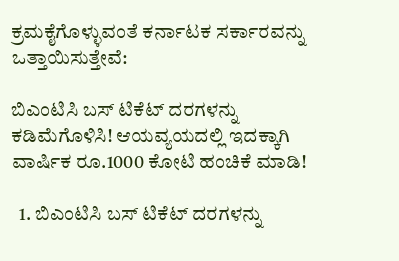ಕ್ರಮಕೈಗೊಳ್ಳುವಂತೆ ಕರ್ನಾಟಕ ಸರ್ಕಾರವನ್ನು ಒತ್ತಾಯಿಸುತ್ತೇವೆ:

ಬಿಎಂಟಿಸಿ ಬಸ್ ಟಿಕೆಟ್ ದರಗಳನ್ನು ಕಡಿಮೆಗೊಳಿಸಿ! ಆಯವ್ಯಯದಲ್ಲಿ ಇದಕ್ಕಾಗಿ ವಾರ್ಷಿಕ ರೂ.1000 ಕೋಟಿ ಹಂಚಿಕೆ ಮಾಡಿ!

  1. ಬಿಎಂಟಿಸಿ ಬಸ್ ಟಿಕೆಟ್ ದರಗಳನ್ನು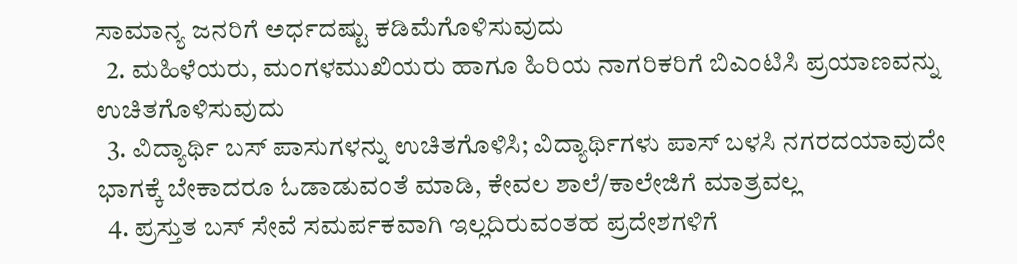ಸಾಮಾನ್ಯ ಜನರಿಗೆ ಅರ್ಧದಷ್ಟು ಕಡಿಮೆಗೊಳಿಸುವುದು
  2. ಮಹಿಳೆಯರು, ಮಂಗಳಮುಖಿಯರು ಹಾಗೂ ಹಿರಿಯ ನಾಗರಿಕರಿಗೆ ಬಿಎಂಟಿಸಿ ಪ್ರಯಾಣವನ್ನು ಉಚಿತಗೊಳಿಸುವುದು
  3. ವಿದ್ಯಾರ್ಥಿ ಬಸ್ ಪಾಸುಗಳನ್ನು ಉಚಿತಗೊಳಿಸಿ; ವಿದ್ಯಾರ್ಥಿಗಳು ಪಾಸ್ ಬಳಸಿ ನಗರದಯಾವುದೇ ಭಾಗಕ್ಕೆ ಬೇಕಾದರೂ ಓಡಾಡುವಂತೆ ಮಾಡಿ, ಕೇವಲ ಶಾಲೆ/ಕಾಲೇಜಿಗೆ ಮಾತ್ರವಲ್ಲ
  4. ಪ್ರಸ್ತುತ ಬಸ್ ಸೇವೆ ಸಮರ್ಪಕವಾಗಿ ಇಲ್ಲದಿರುವಂತಹ ಪ್ರದೇಶಗಳಿಗೆ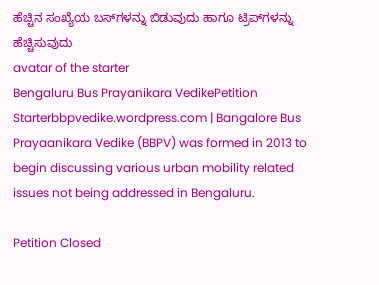ಹೆಚ್ಚಿನ ಸಂಖ್ಯೆಯ ಬಸ್‌ಗಳನ್ನು ಬಿಡುವುದು ಹಾಗೂ ಟ್ರಿಪ್‌ಗಳನ್ನು ಹೆಚ್ಚಿಸುವುದು
avatar of the starter
Bengaluru Bus Prayanikara VedikePetition Starterbbpvedike.wordpress.com | Bangalore Bus Prayaanikara Vedike (BBPV) was formed in 2013 to begin discussing various urban mobility related issues not being addressed in Bengaluru.

Petition Closed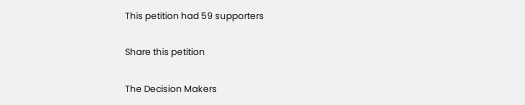This petition had 59 supporters

Share this petition

The Decision Makers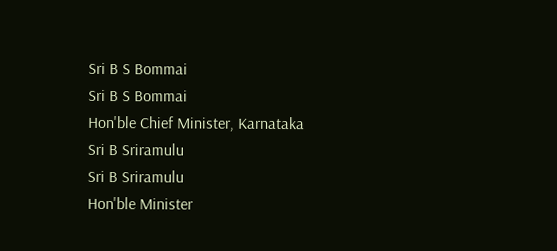Sri B S Bommai
Sri B S Bommai
Hon'ble Chief Minister, Karnataka
Sri B Sriramulu
Sri B Sriramulu
Hon'ble Minister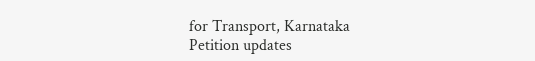for Transport, Karnataka
Petition updates